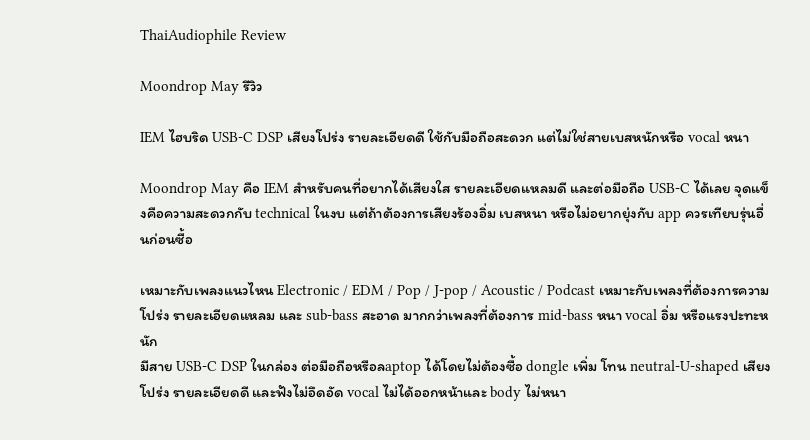ThaiAudiophile Review

Moondrop May รีวิว

IEM ไฮบริด USB-C DSP เสียงโปร่ง รายละเอียดดี ใช้กับมือถือสะดวก แต่ไม่ใช่สายเบสหนักหรือ vocal หนา

Moondrop May คือ IEM สำหรับคนที่อยากได้เสียงใส รายละเอียดแหลมดี และต่อมือถือ USB-C ได้เลย จุดแข็งคือความสะดวกกับ technical ในงบ แต่ถ้าต้องการเสียงร้องอิ่ม เบสหนา หรือไม่อยากยุ่งกับ app ควรเทียบรุ่นอื่นก่อนซื้อ

เหมาะกับเพลงแนวไหน Electronic / EDM / Pop / J-pop / Acoustic / Podcast เหมาะกับเพลงที่ต้องการความโปร่ง รายละเอียดแหลม และ sub-bass สะอาด มากกว่าเพลงที่ต้องการ mid-bass หนา vocal อิ่ม หรือแรงปะทะหนัก
มีสาย USB-C DSP ในกล่อง ต่อมือถือหรือลaptop ได้โดยไม่ต้องซื้อ dongle เพิ่ม โทน neutral-U-shaped เสียงโปร่ง รายละเอียดดี และฟังไม่อึดอัด vocal ไม่ได้ออกหน้าและ body ไม่หนา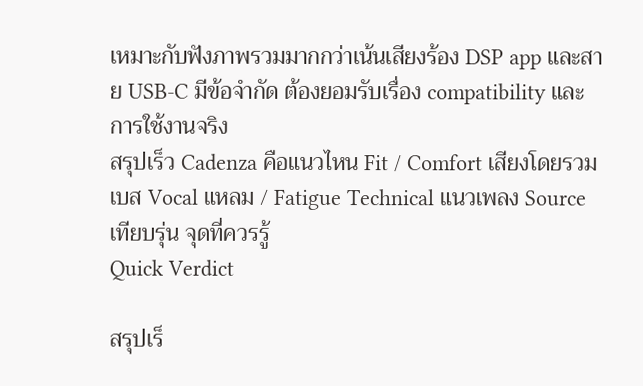เหมาะกับฟังภาพรวมมากกว่าเน้นเสียงร้อง DSP app และสาย USB-C มีข้อจำกัด ต้องยอมรับเรื่อง compatibility และการใช้งานจริง
สรุปเร็ว Cadenza คือแนวไหน Fit / Comfort เสียงโดยรวม เบส Vocal แหลม / Fatigue Technical แนวเพลง Source เทียบรุ่น จุดที่ควรรู้
Quick Verdict

สรุปเร็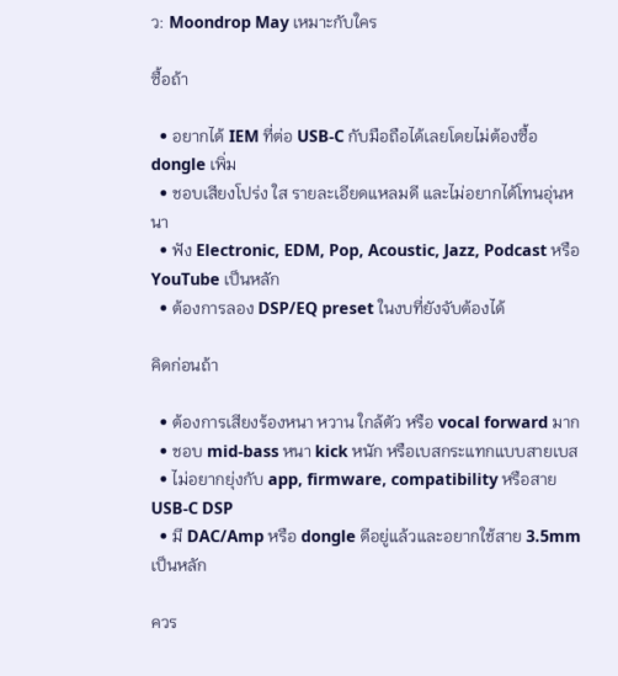ว: Moondrop May เหมาะกับใคร

ซื้อถ้า

  • อยากได้ IEM ที่ต่อ USB-C กับมือถือได้เลยโดยไม่ต้องซื้อ dongle เพิ่ม
  • ชอบเสียงโปร่ง ใส รายละเอียดแหลมดี และไม่อยากได้โทนอุ่นหนา
  • ฟัง Electronic, EDM, Pop, Acoustic, Jazz, Podcast หรือ YouTube เป็นหลัก
  • ต้องการลอง DSP/EQ preset ในงบที่ยังจับต้องได้

คิดก่อนถ้า

  • ต้องการเสียงร้องหนา หวาน ใกล้ตัว หรือ vocal forward มาก
  • ชอบ mid-bass หนา kick หนัก หรือเบสกระแทกแบบสายเบส
  • ไม่อยากยุ่งกับ app, firmware, compatibility หรือสาย USB-C DSP
  • มี DAC/Amp หรือ dongle ดีอยู่แล้วและอยากใช้สาย 3.5mm เป็นหลัก

ควร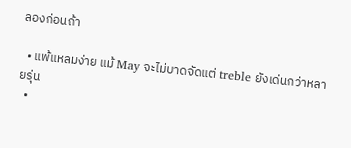ลองก่อนถ้า

  • แพ้แหลมง่าย แม้ May จะไม่บาดจัดแต่ treble ยังเด่นกว่าหลายรุ่น
  •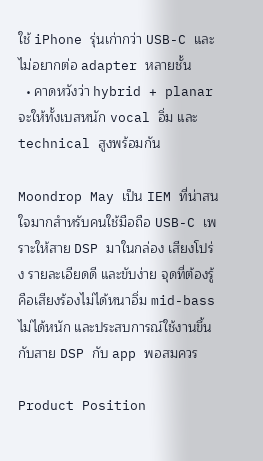ใช้ iPhone รุ่นเก่ากว่า USB-C และไม่อยากต่อ adapter หลายชั้น
  • คาดหวังว่า hybrid + planar จะให้ทั้งเบสหนัก vocal อิ่ม และ technical สูงพร้อมกัน

Moondrop May เป็น IEM ที่น่าสนใจมากสำหรับคนใช้มือถือ USB-C เพราะให้สาย DSP มาในกล่อง เสียงโปร่ง รายละเอียดดี และขับง่าย จุดที่ต้องรู้คือเสียงร้องไม่ได้หนาอิ่ม mid-bass ไม่ได้หนัก และประสบการณ์ใช้งานขึ้นกับสาย DSP กับ app พอสมควร

Product Position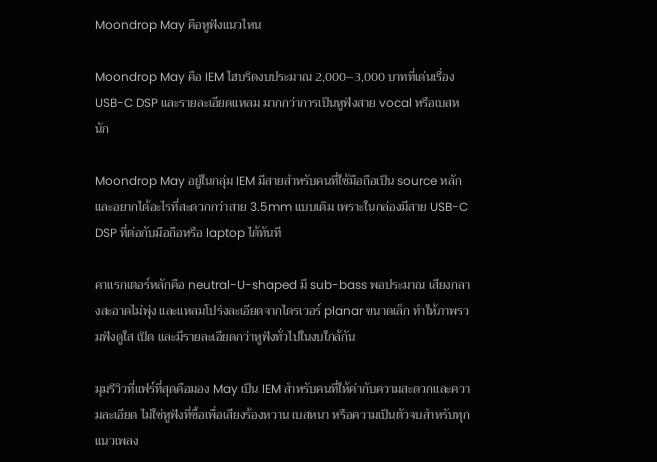Moondrop May คือหูฟังแนวไหน

Moondrop May คือ IEM ไฮบริดงบประมาณ 2,000–3,000 บาทที่เด่นเรื่อง USB-C DSP และรายละเอียดแหลม มากกว่าการเป็นหูฟังสาย vocal หรือเบสหนัก

Moondrop May อยู่ในกลุ่ม IEM มีสายสำหรับคนที่ใช้มือถือเป็น source หลักและอยากได้อะไรที่สะดวกกว่าสาย 3.5mm แบบเดิม เพราะในกล่องมีสาย USB-C DSP ที่ต่อกับมือถือหรือ laptop ได้ทันที

คาแรกเตอร์หลักคือ neutral-U-shaped มี sub-bass พอประมาณ เสียงกลางสะอาดไม่พุ่ง และแหลมโปร่งละเอียดจากไดรเวอร์ planar ขนาดเล็ก ทำให้ภาพรวมฟังดูใส เปิด และมีรายละเอียดกว่าหูฟังทั่วไปในงบใกล้กัน

มุมรีวิวที่แฟร์ที่สุดคือมอง May เป็น IEM สำหรับคนที่ให้ค่ากับความสะดวกและความละเอียด ไม่ใช่หูฟังที่ซื้อเพื่อเสียงร้องหวาน เบสหนา หรือความเป็นตัวจบสำหรับทุกแนวเพลง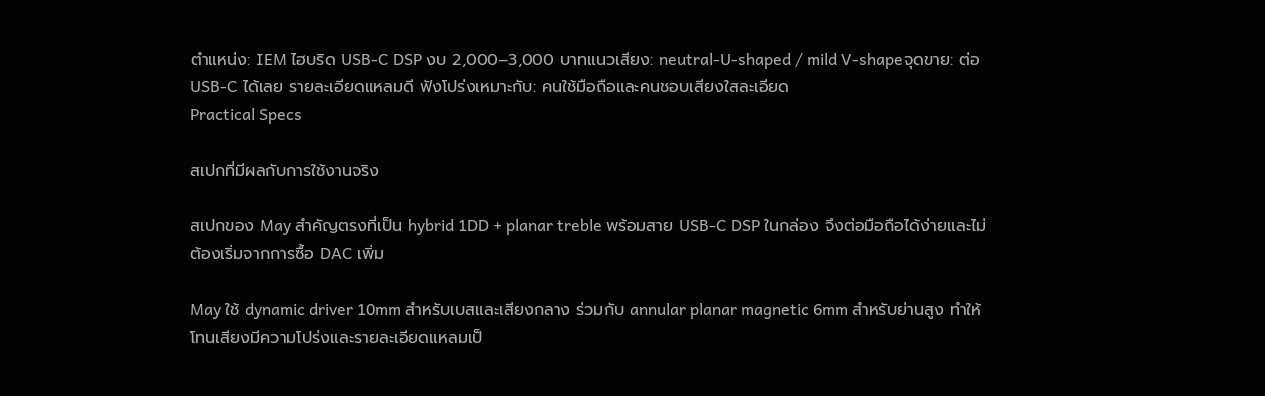ตำแหน่ง: IEM ไฮบริด USB-C DSP งบ 2,000–3,000 บาทแนวเสียง: neutral-U-shaped / mild V-shapeจุดขาย: ต่อ USB-C ได้เลย รายละเอียดแหลมดี ฟังโปร่งเหมาะกับ: คนใช้มือถือและคนชอบเสียงใสละเอียด
Practical Specs

สเปกที่มีผลกับการใช้งานจริง

สเปกของ May สำคัญตรงที่เป็น hybrid 1DD + planar treble พร้อมสาย USB-C DSP ในกล่อง จึงต่อมือถือได้ง่ายและไม่ต้องเริ่มจากการซื้อ DAC เพิ่ม

May ใช้ dynamic driver 10mm สำหรับเบสและเสียงกลาง ร่วมกับ annular planar magnetic 6mm สำหรับย่านสูง ทำให้โทนเสียงมีความโปร่งและรายละเอียดแหลมเป็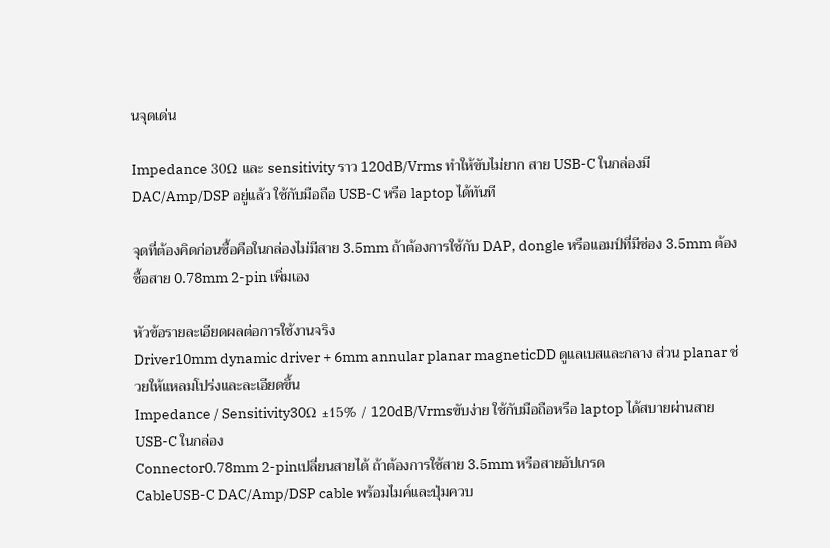นจุดเด่น

Impedance 30Ω และ sensitivity ราว 120dB/Vrms ทำให้ขับไม่ยาก สาย USB-C ในกล่องมี DAC/Amp/DSP อยู่แล้ว ใช้กับมือถือ USB-C หรือ laptop ได้ทันที

จุดที่ต้องคิดก่อนซื้อคือในกล่องไม่มีสาย 3.5mm ถ้าต้องการใช้กับ DAP, dongle หรือแอมป์ที่มีช่อง 3.5mm ต้องซื้อสาย 0.78mm 2-pin เพิ่มเอง

หัวข้อรายละเอียดผลต่อการใช้งานจริง
Driver10mm dynamic driver + 6mm annular planar magneticDD ดูแลเบสและกลาง ส่วน planar ช่วยให้แหลมโปร่งและละเอียดขึ้น
Impedance / Sensitivity30Ω ±15% / 120dB/Vrmsขับง่าย ใช้กับมือถือหรือ laptop ได้สบายผ่านสาย USB-C ในกล่อง
Connector0.78mm 2-pinเปลี่ยนสายได้ ถ้าต้องการใช้สาย 3.5mm หรือสายอัปเกรด
CableUSB-C DAC/Amp/DSP cable พร้อมไมค์และปุ่มควบ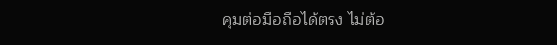คุมต่อมือถือได้ตรง ไม่ต้อ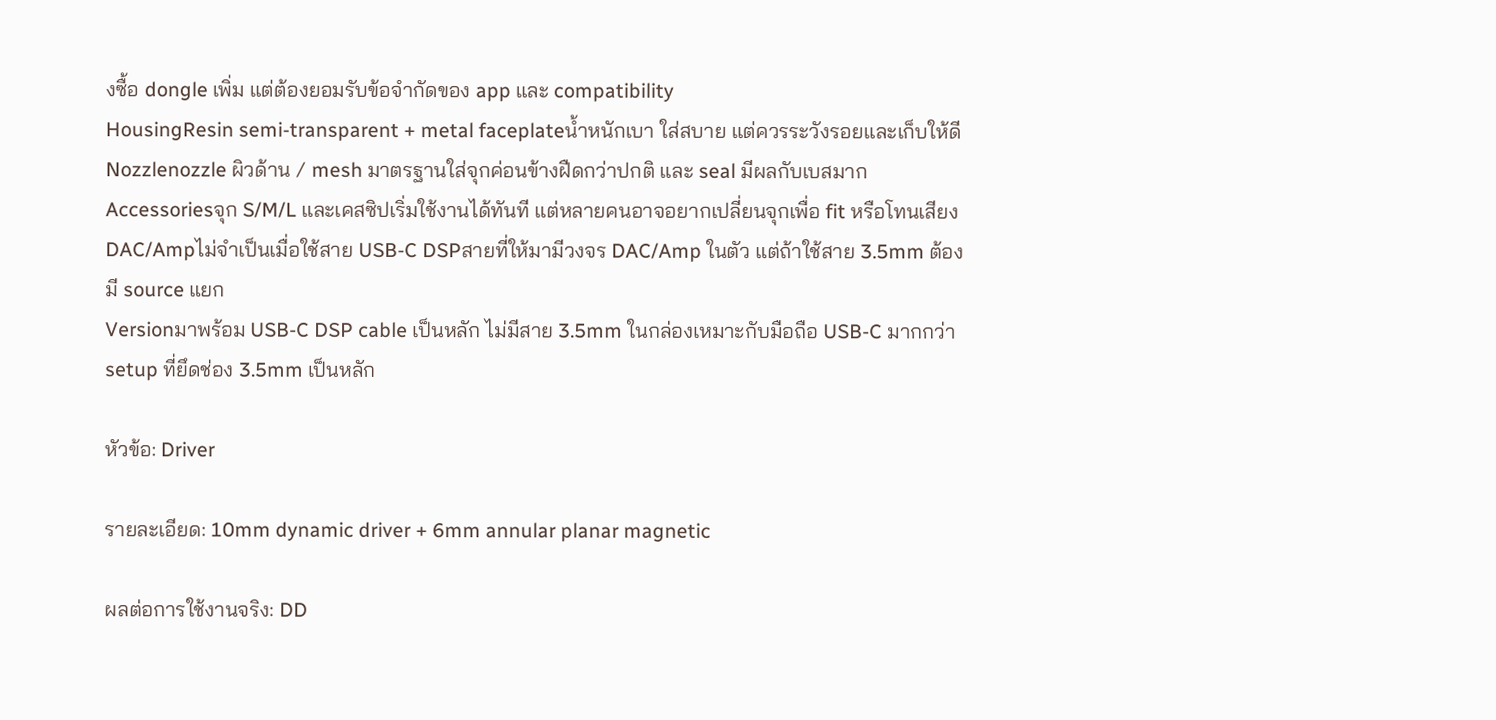งซื้อ dongle เพิ่ม แต่ต้องยอมรับข้อจำกัดของ app และ compatibility
HousingResin semi-transparent + metal faceplateน้ำหนักเบา ใส่สบาย แต่ควรระวังรอยและเก็บให้ดี
Nozzlenozzle ผิวด้าน / mesh มาตรฐานใส่จุกค่อนข้างฝืดกว่าปกติ และ seal มีผลกับเบสมาก
Accessoriesจุก S/M/L และเคสซิปเริ่มใช้งานได้ทันที แต่หลายคนอาจอยากเปลี่ยนจุกเพื่อ fit หรือโทนเสียง
DAC/Ampไม่จำเป็นเมื่อใช้สาย USB-C DSPสายที่ให้มามีวงจร DAC/Amp ในตัว แต่ถ้าใช้สาย 3.5mm ต้องมี source แยก
Versionมาพร้อม USB-C DSP cable เป็นหลัก ไม่มีสาย 3.5mm ในกล่องเหมาะกับมือถือ USB-C มากกว่า setup ที่ยึดช่อง 3.5mm เป็นหลัก

หัวข้อ: Driver

รายละเอียด: 10mm dynamic driver + 6mm annular planar magnetic

ผลต่อการใช้งานจริง: DD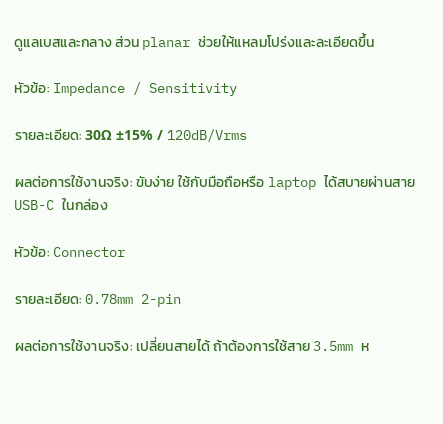ดูแลเบสและกลาง ส่วน planar ช่วยให้แหลมโปร่งและละเอียดขึ้น

หัวข้อ: Impedance / Sensitivity

รายละเอียด: 30Ω ±15% / 120dB/Vrms

ผลต่อการใช้งานจริง: ขับง่าย ใช้กับมือถือหรือ laptop ได้สบายผ่านสาย USB-C ในกล่อง

หัวข้อ: Connector

รายละเอียด: 0.78mm 2-pin

ผลต่อการใช้งานจริง: เปลี่ยนสายได้ ถ้าต้องการใช้สาย 3.5mm ห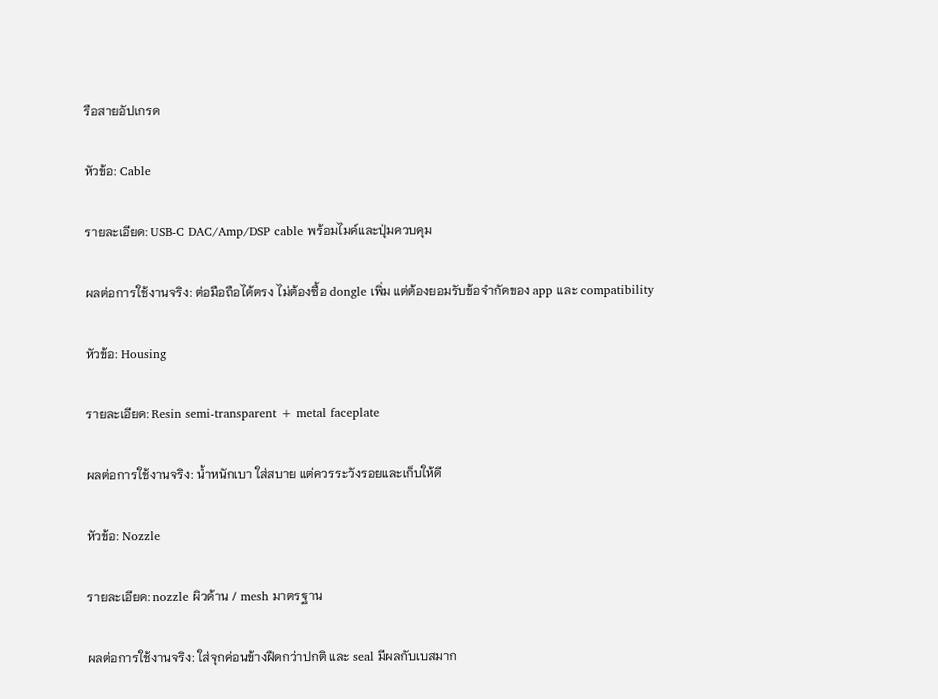รือสายอัปเกรด

หัวข้อ: Cable

รายละเอียด: USB-C DAC/Amp/DSP cable พร้อมไมค์และปุ่มควบคุม

ผลต่อการใช้งานจริง: ต่อมือถือได้ตรง ไม่ต้องซื้อ dongle เพิ่ม แต่ต้องยอมรับข้อจำกัดของ app และ compatibility

หัวข้อ: Housing

รายละเอียด: Resin semi-transparent + metal faceplate

ผลต่อการใช้งานจริง: น้ำหนักเบา ใส่สบาย แต่ควรระวังรอยและเก็บให้ดี

หัวข้อ: Nozzle

รายละเอียด: nozzle ผิวด้าน / mesh มาตรฐาน

ผลต่อการใช้งานจริง: ใส่จุกค่อนข้างฝืดกว่าปกติ และ seal มีผลกับเบสมาก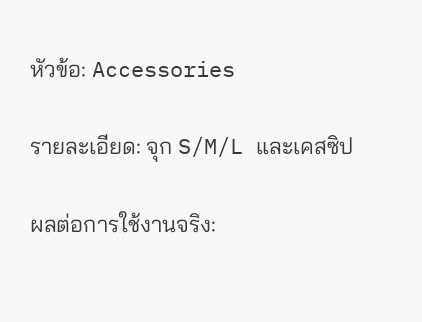หัวข้อ: Accessories

รายละเอียด: จุก S/M/L และเคสซิป

ผลต่อการใช้งานจริง: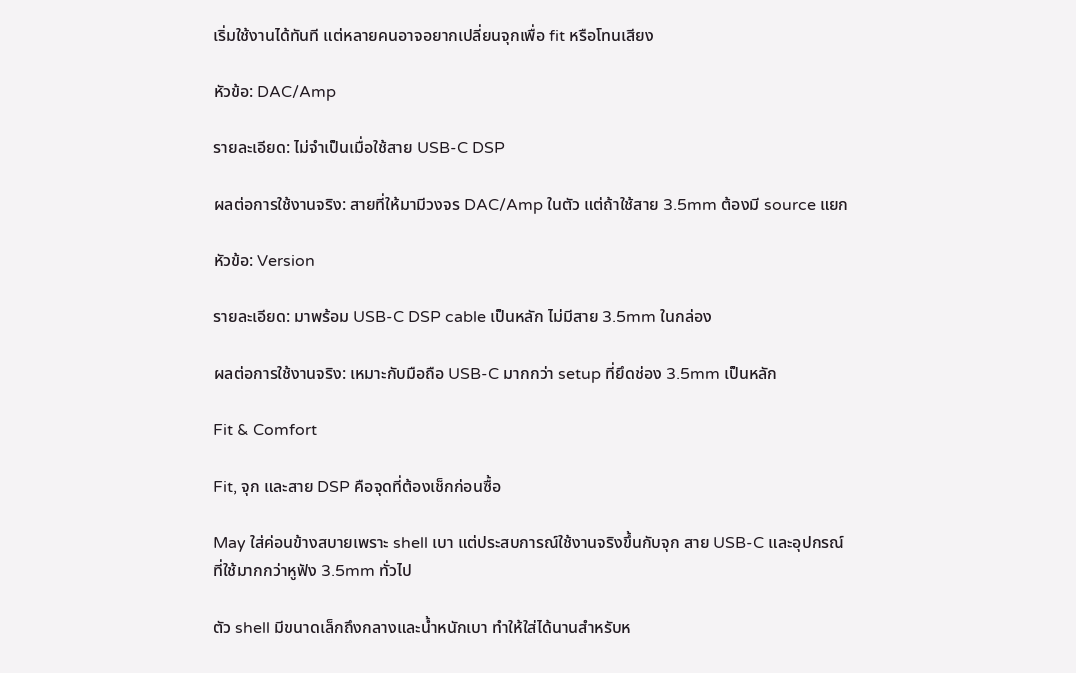เริ่มใช้งานได้ทันที แต่หลายคนอาจอยากเปลี่ยนจุกเพื่อ fit หรือโทนเสียง

หัวข้อ: DAC/Amp

รายละเอียด: ไม่จำเป็นเมื่อใช้สาย USB-C DSP

ผลต่อการใช้งานจริง: สายที่ให้มามีวงจร DAC/Amp ในตัว แต่ถ้าใช้สาย 3.5mm ต้องมี source แยก

หัวข้อ: Version

รายละเอียด: มาพร้อม USB-C DSP cable เป็นหลัก ไม่มีสาย 3.5mm ในกล่อง

ผลต่อการใช้งานจริง: เหมาะกับมือถือ USB-C มากกว่า setup ที่ยึดช่อง 3.5mm เป็นหลัก

Fit & Comfort

Fit, จุก และสาย DSP คือจุดที่ต้องเช็กก่อนซื้อ

May ใส่ค่อนข้างสบายเพราะ shell เบา แต่ประสบการณ์ใช้งานจริงขึ้นกับจุก สาย USB-C และอุปกรณ์ที่ใช้มากกว่าหูฟัง 3.5mm ทั่วไป

ตัว shell มีขนาดเล็กถึงกลางและน้ำหนักเบา ทำให้ใส่ได้นานสำหรับห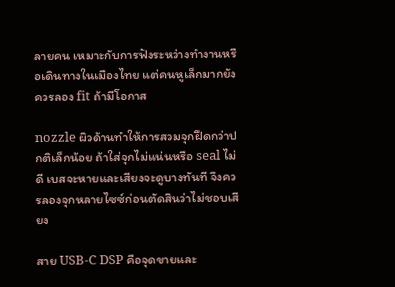ลายคน เหมาะกับการฟังระหว่างทำงานหรือเดินทางในเมืองไทย แต่คนหูเล็กมากยังควรลอง fit ถ้ามีโอกาส

nozzle ผิวด้านทำให้การสวมจุกฝืดกว่าปกติเล็กน้อย ถ้าใส่จุกไม่แน่นหรือ seal ไม่ดี เบสจะหายและเสียงจะดูบางทันที จึงควรลองจุกหลายไซซ์ก่อนตัดสินว่าไม่ชอบเสียง

สาย USB-C DSP คือจุดขายและ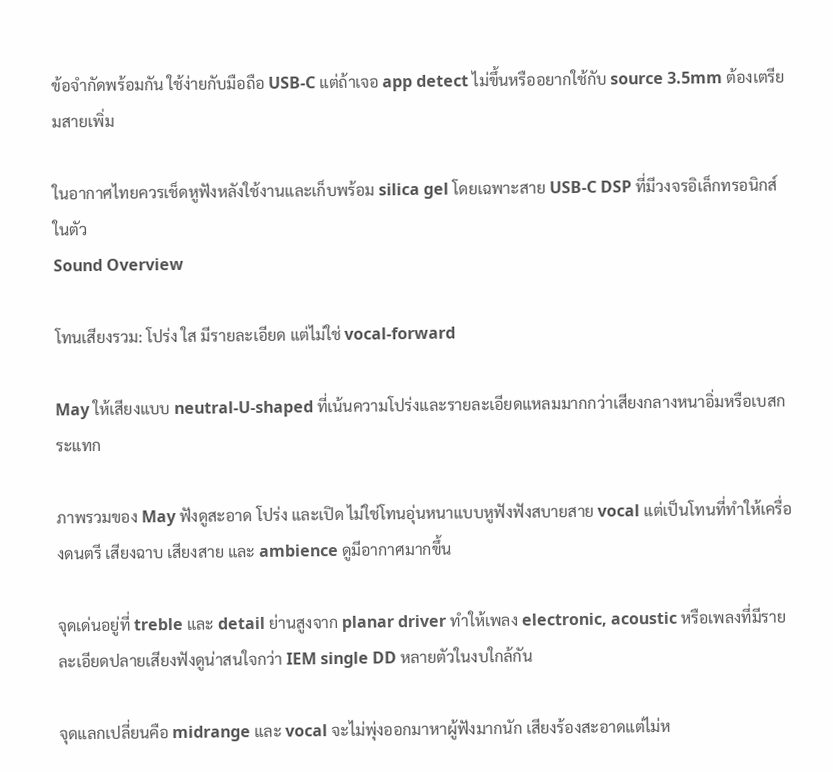ข้อจำกัดพร้อมกัน ใช้ง่ายกับมือถือ USB-C แต่ถ้าเจอ app detect ไม่ขึ้นหรืออยากใช้กับ source 3.5mm ต้องเตรียมสายเพิ่ม

ในอากาศไทยควรเช็ดหูฟังหลังใช้งานและเก็บพร้อม silica gel โดยเฉพาะสาย USB-C DSP ที่มีวงจรอิเล็กทรอนิกส์ในตัว
Sound Overview

โทนเสียงรวม: โปร่ง ใส มีรายละเอียด แต่ไม่ใช่ vocal-forward

May ให้เสียงแบบ neutral-U-shaped ที่เน้นความโปร่งและรายละเอียดแหลมมากกว่าเสียงกลางหนาอิ่มหรือเบสกระแทก

ภาพรวมของ May ฟังดูสะอาด โปร่ง และเปิด ไม่ใช่โทนอุ่นหนาแบบหูฟังฟังสบายสาย vocal แต่เป็นโทนที่ทำให้เครื่องดนตรี เสียงฉาบ เสียงสาย และ ambience ดูมีอากาศมากขึ้น

จุดเด่นอยู่ที่ treble และ detail ย่านสูงจาก planar driver ทำให้เพลง electronic, acoustic หรือเพลงที่มีรายละเอียดปลายเสียงฟังดูน่าสนใจกว่า IEM single DD หลายตัวในงบใกล้กัน

จุดแลกเปลี่ยนคือ midrange และ vocal จะไม่พุ่งออกมาหาผู้ฟังมากนัก เสียงร้องสะอาดแต่ไม่ห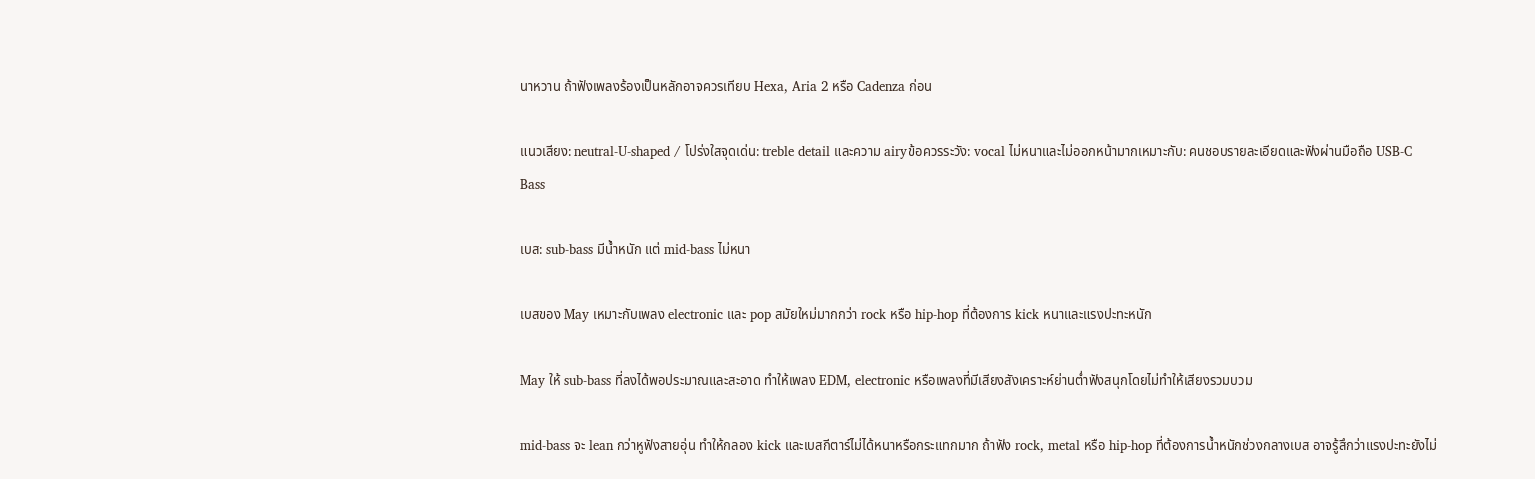นาหวาน ถ้าฟังเพลงร้องเป็นหลักอาจควรเทียบ Hexa, Aria 2 หรือ Cadenza ก่อน

แนวเสียง: neutral-U-shaped / โปร่งใสจุดเด่น: treble detail และความ airyข้อควรระวัง: vocal ไม่หนาและไม่ออกหน้ามากเหมาะกับ: คนชอบรายละเอียดและฟังผ่านมือถือ USB-C
Bass

เบส: sub-bass มีน้ำหนัก แต่ mid-bass ไม่หนา

เบสของ May เหมาะกับเพลง electronic และ pop สมัยใหม่มากกว่า rock หรือ hip-hop ที่ต้องการ kick หนาและแรงปะทะหนัก

May ให้ sub-bass ที่ลงได้พอประมาณและสะอาด ทำให้เพลง EDM, electronic หรือเพลงที่มีเสียงสังเคราะห์ย่านต่ำฟังสนุกโดยไม่ทำให้เสียงรวมบวม

mid-bass จะ lean กว่าหูฟังสายอุ่น ทำให้กลอง kick และเบสกีตาร์ไม่ได้หนาหรือกระแทกมาก ถ้าฟัง rock, metal หรือ hip-hop ที่ต้องการน้ำหนักช่วงกลางเบส อาจรู้สึกว่าแรงปะทะยังไม่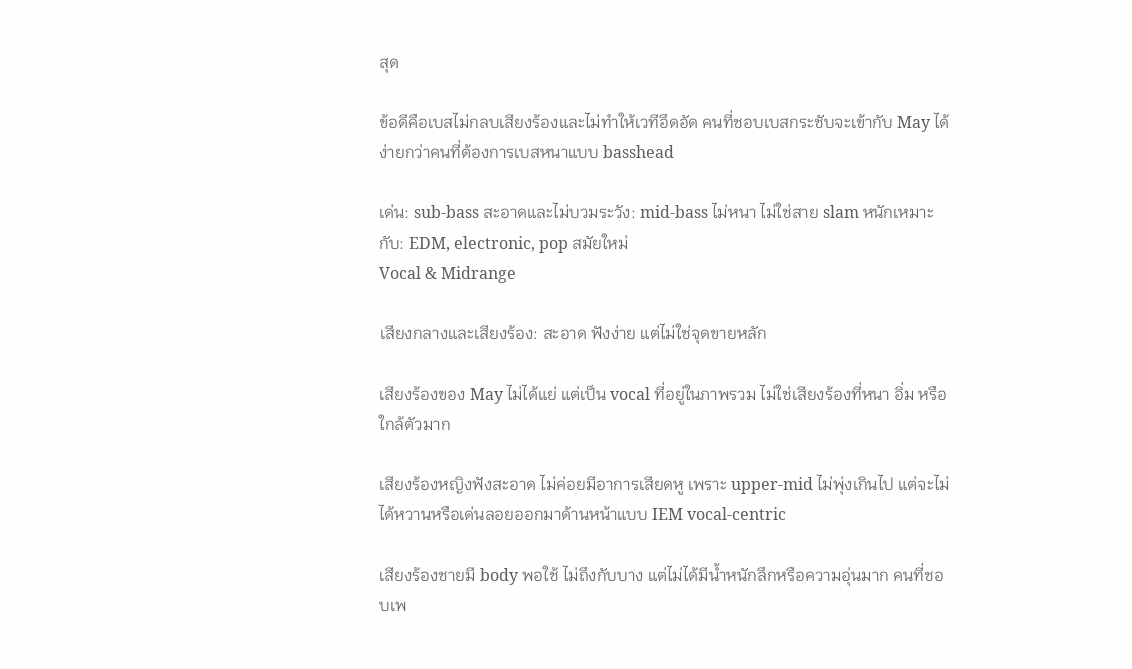สุด

ข้อดีคือเบสไม่กลบเสียงร้องและไม่ทำให้เวทีอึดอัด คนที่ชอบเบสกระชับจะเข้ากับ May ได้ง่ายกว่าคนที่ต้องการเบสหนาแบบ basshead

เด่น: sub-bass สะอาดและไม่บวมระวัง: mid-bass ไม่หนา ไม่ใช่สาย slam หนักเหมาะกับ: EDM, electronic, pop สมัยใหม่
Vocal & Midrange

เสียงกลางและเสียงร้อง: สะอาด ฟังง่าย แต่ไม่ใช่จุดขายหลัก

เสียงร้องของ May ไม่ได้แย่ แต่เป็น vocal ที่อยู่ในภาพรวม ไม่ใช่เสียงร้องที่หนา อิ่ม หรือใกล้ตัวมาก

เสียงร้องหญิงฟังสะอาด ไม่ค่อยมีอาการเสียดหู เพราะ upper-mid ไม่พุ่งเกินไป แต่จะไม่ได้หวานหรือเด่นลอยออกมาด้านหน้าแบบ IEM vocal-centric

เสียงร้องชายมี body พอใช้ ไม่ถึงกับบาง แต่ไม่ได้มีน้ำหนักลึกหรือความอุ่นมาก คนที่ชอบเพ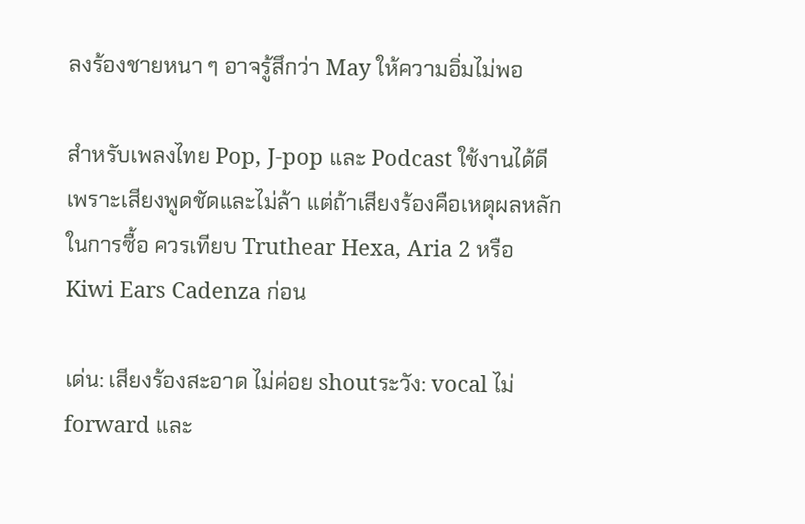ลงร้องชายหนา ๆ อาจรู้สึกว่า May ให้ความอิ่มไม่พอ

สำหรับเพลงไทย Pop, J-pop และ Podcast ใช้งานได้ดีเพราะเสียงพูดชัดและไม่ล้า แต่ถ้าเสียงร้องคือเหตุผลหลักในการซื้อ ควรเทียบ Truthear Hexa, Aria 2 หรือ Kiwi Ears Cadenza ก่อน

เด่น: เสียงร้องสะอาด ไม่ค่อย shoutระวัง: vocal ไม่ forward และ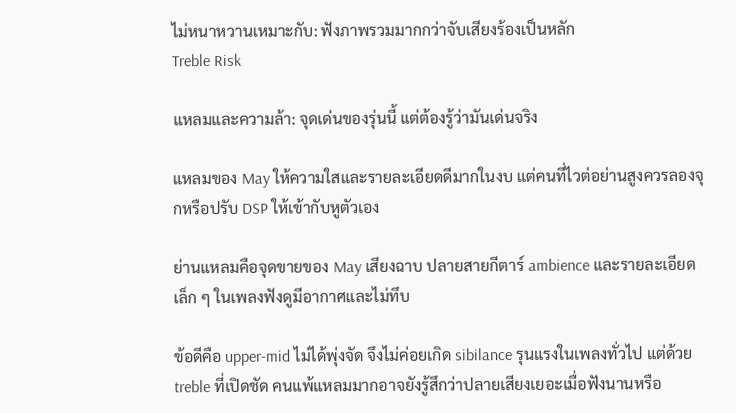ไม่หนาหวานเหมาะกับ: ฟังภาพรวมมากกว่าจับเสียงร้องเป็นหลัก
Treble Risk

แหลมและความล้า: จุดเด่นของรุ่นนี้ แต่ต้องรู้ว่ามันเด่นจริง

แหลมของ May ให้ความใสและรายละเอียดดีมากในงบ แต่คนที่ไวต่อย่านสูงควรลองจุกหรือปรับ DSP ให้เข้ากับหูตัวเอง

ย่านแหลมคือจุดขายของ May เสียงฉาบ ปลายสายกีตาร์ ambience และรายละเอียดเล็ก ๆ ในเพลงฟังดูมีอากาศและไม่ทึบ

ข้อดีคือ upper-mid ไม่ได้พุ่งจัด จึงไม่ค่อยเกิด sibilance รุนแรงในเพลงทั่วไป แต่ด้วย treble ที่เปิดชัด คนแพ้แหลมมากอาจยังรู้สึกว่าปลายเสียงเยอะเมื่อฟังนานหรือ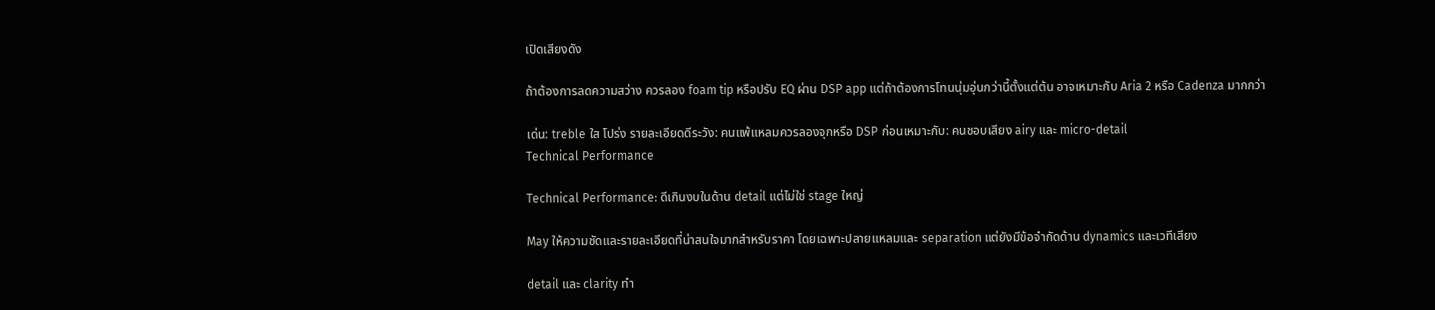เปิดเสียงดัง

ถ้าต้องการลดความสว่าง ควรลอง foam tip หรือปรับ EQ ผ่าน DSP app แต่ถ้าต้องการโทนนุ่มอุ่นกว่านี้ตั้งแต่ต้น อาจเหมาะกับ Aria 2 หรือ Cadenza มากกว่า

เด่น: treble ใส โปร่ง รายละเอียดดีระวัง: คนแพ้แหลมควรลองจุกหรือ DSP ก่อนเหมาะกับ: คนชอบเสียง airy และ micro-detail
Technical Performance

Technical Performance: ดีเกินงบในด้าน detail แต่ไม่ใช่ stage ใหญ่

May ให้ความชัดและรายละเอียดที่น่าสนใจมากสำหรับราคา โดยเฉพาะปลายแหลมและ separation แต่ยังมีข้อจำกัดด้าน dynamics และเวทีเสียง

detail และ clarity ทำ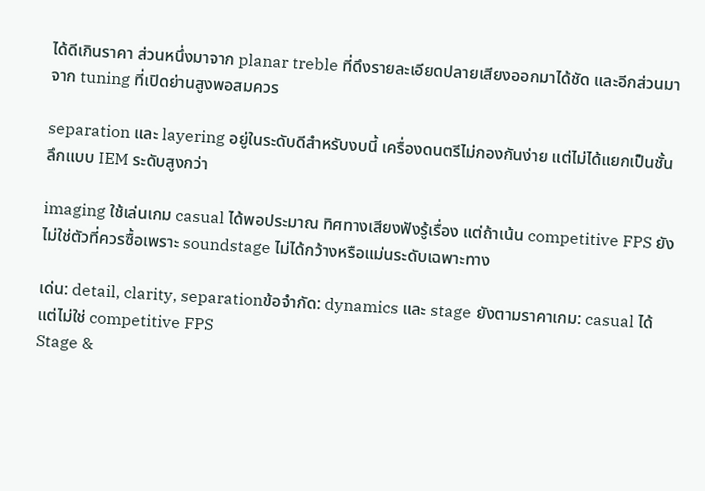ได้ดีเกินราคา ส่วนหนึ่งมาจาก planar treble ที่ดึงรายละเอียดปลายเสียงออกมาได้ชัด และอีกส่วนมาจาก tuning ที่เปิดย่านสูงพอสมควร

separation และ layering อยู่ในระดับดีสำหรับงบนี้ เครื่องดนตรีไม่กองกันง่าย แต่ไม่ได้แยกเป็นชั้นลึกแบบ IEM ระดับสูงกว่า

imaging ใช้เล่นเกม casual ได้พอประมาณ ทิศทางเสียงฟังรู้เรื่อง แต่ถ้าเน้น competitive FPS ยังไม่ใช่ตัวที่ควรซื้อเพราะ soundstage ไม่ได้กว้างหรือแม่นระดับเฉพาะทาง

เด่น: detail, clarity, separationข้อจำกัด: dynamics และ stage ยังตามราคาเกม: casual ได้ แต่ไม่ใช่ competitive FPS
Stage &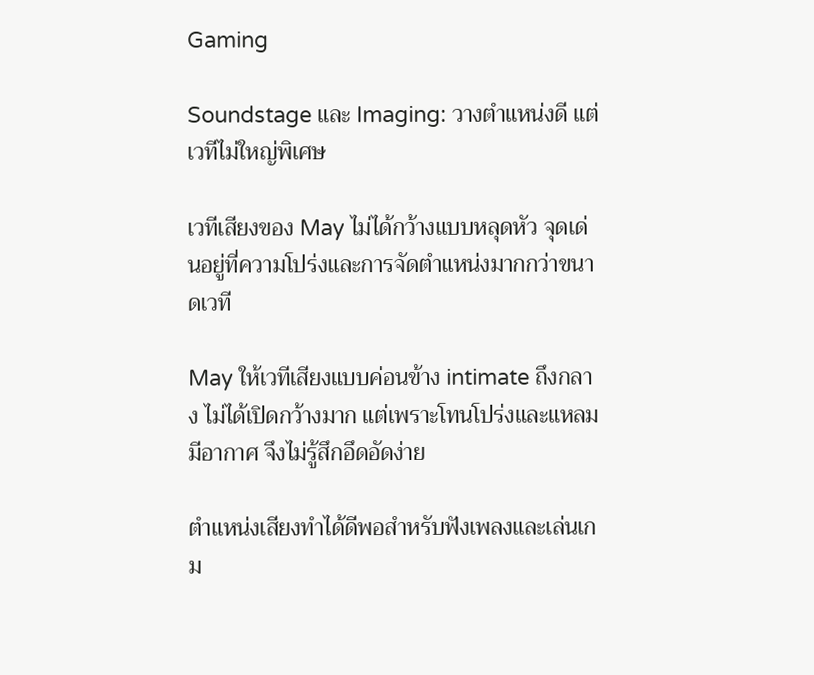Gaming

Soundstage และ Imaging: วางตำแหน่งดี แต่เวทีไม่ใหญ่พิเศษ

เวทีเสียงของ May ไม่ได้กว้างแบบหลุดหัว จุดเด่นอยู่ที่ความโปร่งและการจัดตำแหน่งมากกว่าขนาดเวที

May ให้เวทีเสียงแบบค่อนข้าง intimate ถึงกลาง ไม่ได้เปิดกว้างมาก แต่เพราะโทนโปร่งและแหลมมีอากาศ จึงไม่รู้สึกอึดอัดง่าย

ตำแหน่งเสียงทำได้ดีพอสำหรับฟังเพลงและเล่นเกม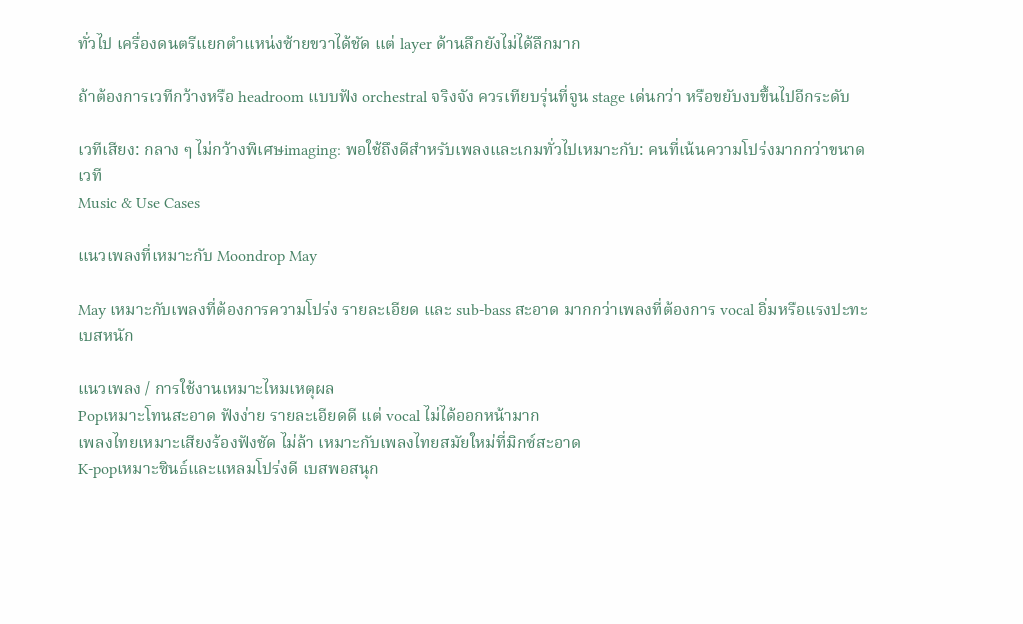ทั่วไป เครื่องดนตรีแยกตำแหน่งซ้ายขวาได้ชัด แต่ layer ด้านลึกยังไม่ได้ลึกมาก

ถ้าต้องการเวทีกว้างหรือ headroom แบบฟัง orchestral จริงจัง ควรเทียบรุ่นที่จูน stage เด่นกว่า หรือขยับงบขึ้นไปอีกระดับ

เวทีเสียง: กลาง ๆ ไม่กว้างพิเศษimaging: พอใช้ถึงดีสำหรับเพลงและเกมทั่วไปเหมาะกับ: คนที่เน้นความโปร่งมากกว่าขนาดเวที
Music & Use Cases

แนวเพลงที่เหมาะกับ Moondrop May

May เหมาะกับเพลงที่ต้องการความโปร่ง รายละเอียด และ sub-bass สะอาด มากกว่าเพลงที่ต้องการ vocal อิ่มหรือแรงปะทะเบสหนัก

แนวเพลง / การใช้งานเหมาะไหมเหตุผล
Popเหมาะโทนสะอาด ฟังง่าย รายละเอียดดี แต่ vocal ไม่ได้ออกหน้ามาก
เพลงไทยเหมาะเสียงร้องฟังชัด ไม่ล้า เหมาะกับเพลงไทยสมัยใหม่ที่มิกซ์สะอาด
K-popเหมาะซินธ์และแหลมโปร่งดี เบสพอสนุก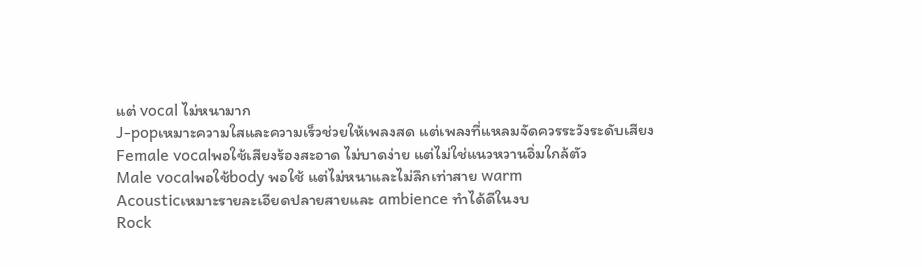แต่ vocal ไม่หนามาก
J-popเหมาะความใสและความเร็วช่วยให้เพลงสด แต่เพลงที่แหลมจัดควรระวังระดับเสียง
Female vocalพอใช้เสียงร้องสะอาด ไม่บาดง่าย แต่ไม่ใช่แนวหวานอิ่มใกล้ตัว
Male vocalพอใช้body พอใช้ แต่ไม่หนาและไม่ลึกเท่าสาย warm
Acousticเหมาะรายละเอียดปลายสายและ ambience ทำได้ดีในงบ
Rock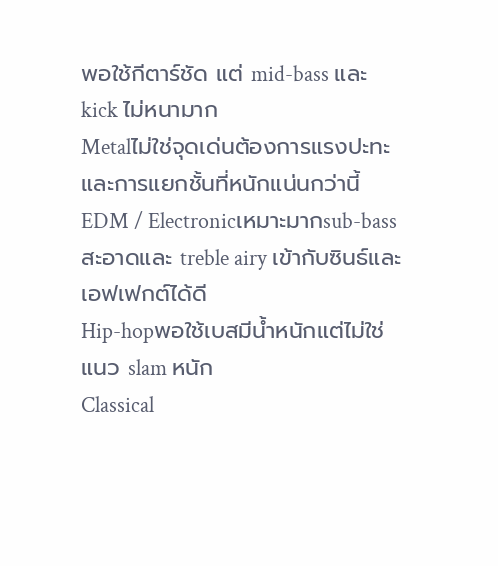พอใช้กีตาร์ชัด แต่ mid-bass และ kick ไม่หนามาก
Metalไม่ใช่จุดเด่นต้องการแรงปะทะและการแยกชั้นที่หนักแน่นกว่านี้
EDM / Electronicเหมาะมากsub-bass สะอาดและ treble airy เข้ากับซินธ์และเอฟเฟกต์ได้ดี
Hip-hopพอใช้เบสมีน้ำหนักแต่ไม่ใช่แนว slam หนัก
Classical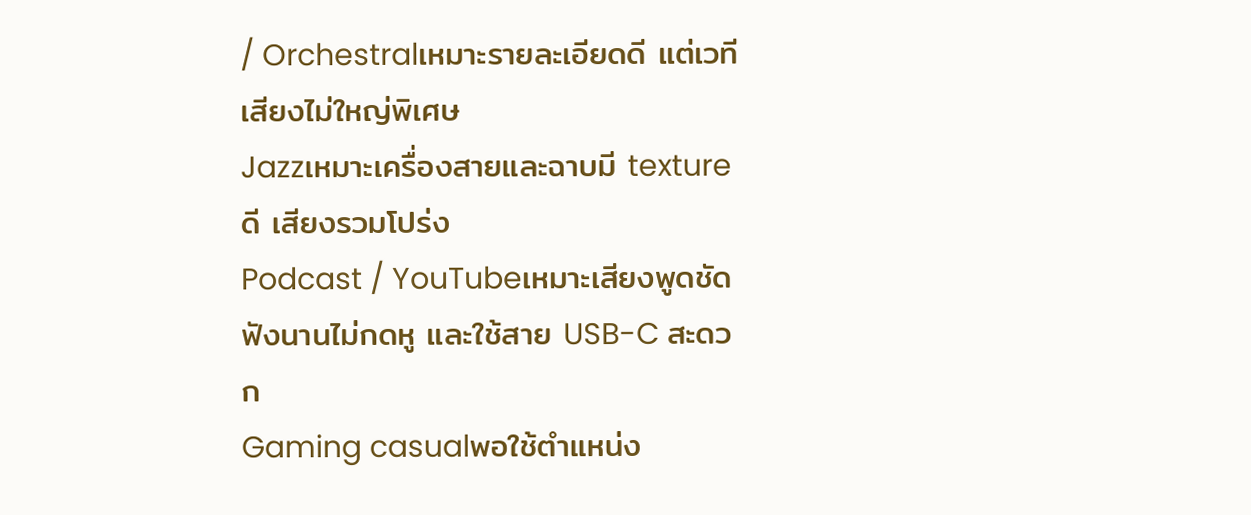/ Orchestralเหมาะรายละเอียดดี แต่เวทีเสียงไม่ใหญ่พิเศษ
Jazzเหมาะเครื่องสายและฉาบมี texture ดี เสียงรวมโปร่ง
Podcast / YouTubeเหมาะเสียงพูดชัด ฟังนานไม่กดหู และใช้สาย USB-C สะดวก
Gaming casualพอใช้ตำแหน่ง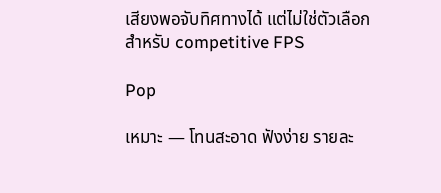เสียงพอจับทิศทางได้ แต่ไม่ใช่ตัวเลือกสำหรับ competitive FPS

Pop

เหมาะ — โทนสะอาด ฟังง่าย รายละ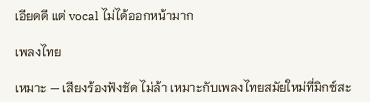เอียดดี แต่ vocal ไม่ได้ออกหน้ามาก

เพลงไทย

เหมาะ — เสียงร้องฟังชัด ไม่ล้า เหมาะกับเพลงไทยสมัยใหม่ที่มิกซ์สะ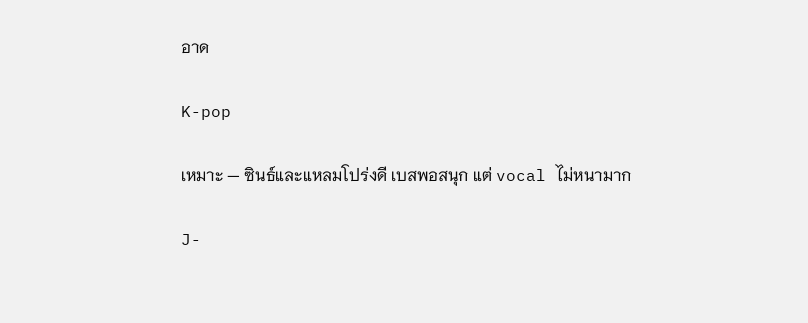อาด

K-pop

เหมาะ — ซินธ์และแหลมโปร่งดี เบสพอสนุก แต่ vocal ไม่หนามาก

J-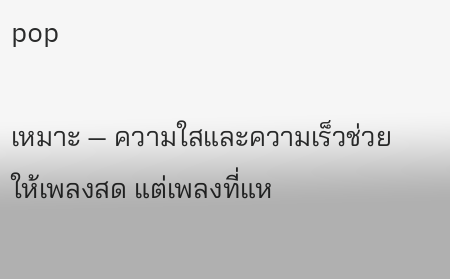pop

เหมาะ — ความใสและความเร็วช่วยให้เพลงสด แต่เพลงที่แห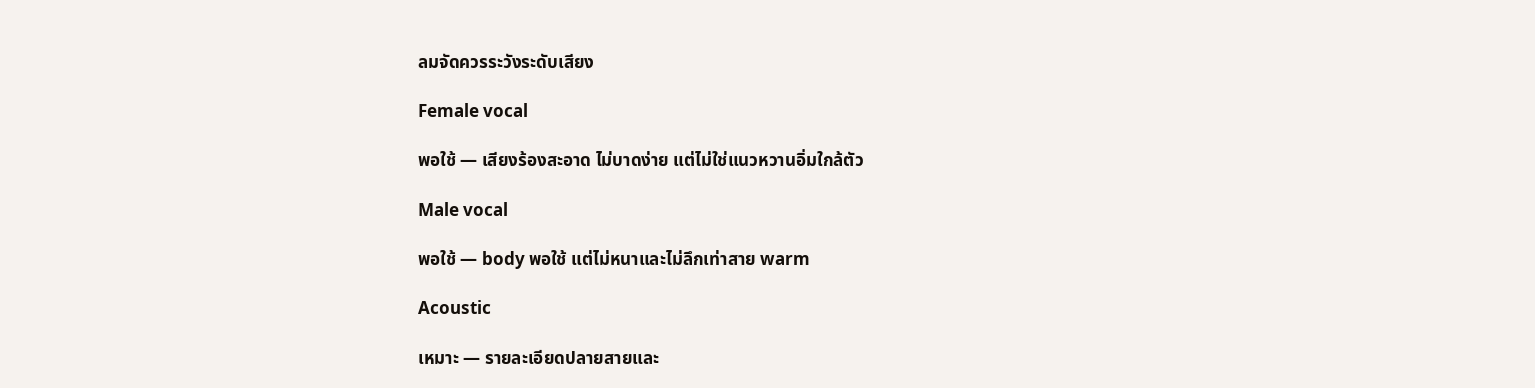ลมจัดควรระวังระดับเสียง

Female vocal

พอใช้ — เสียงร้องสะอาด ไม่บาดง่าย แต่ไม่ใช่แนวหวานอิ่มใกล้ตัว

Male vocal

พอใช้ — body พอใช้ แต่ไม่หนาและไม่ลึกเท่าสาย warm

Acoustic

เหมาะ — รายละเอียดปลายสายและ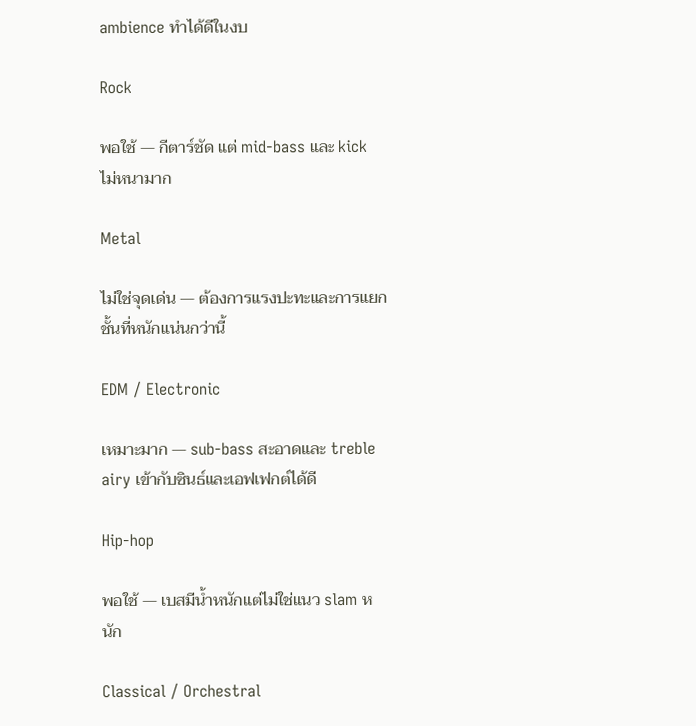ambience ทำได้ดีในงบ

Rock

พอใช้ — กีตาร์ชัด แต่ mid-bass และ kick ไม่หนามาก

Metal

ไม่ใช่จุดเด่น — ต้องการแรงปะทะและการแยกชั้นที่หนักแน่นกว่านี้

EDM / Electronic

เหมาะมาก — sub-bass สะอาดและ treble airy เข้ากับซินธ์และเอฟเฟกต์ได้ดี

Hip-hop

พอใช้ — เบสมีน้ำหนักแต่ไม่ใช่แนว slam หนัก

Classical / Orchestral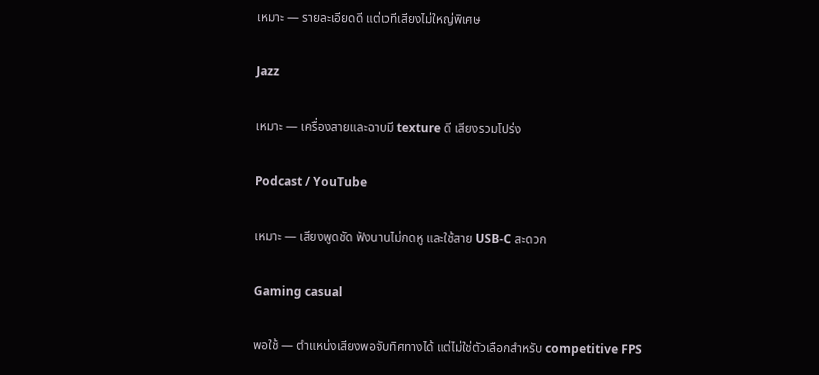เหมาะ — รายละเอียดดี แต่เวทีเสียงไม่ใหญ่พิเศษ

Jazz

เหมาะ — เครื่องสายและฉาบมี texture ดี เสียงรวมโปร่ง

Podcast / YouTube

เหมาะ — เสียงพูดชัด ฟังนานไม่กดหู และใช้สาย USB-C สะดวก

Gaming casual

พอใช้ — ตำแหน่งเสียงพอจับทิศทางได้ แต่ไม่ใช่ตัวเลือกสำหรับ competitive FPS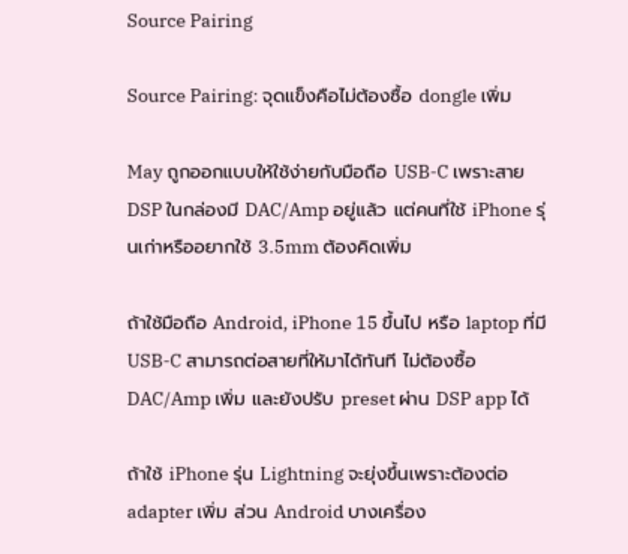Source Pairing

Source Pairing: จุดแข็งคือไม่ต้องซื้อ dongle เพิ่ม

May ถูกออกแบบให้ใช้ง่ายกับมือถือ USB-C เพราะสาย DSP ในกล่องมี DAC/Amp อยู่แล้ว แต่คนที่ใช้ iPhone รุ่นเก่าหรืออยากใช้ 3.5mm ต้องคิดเพิ่ม

ถ้าใช้มือถือ Android, iPhone 15 ขึ้นไป หรือ laptop ที่มี USB-C สามารถต่อสายที่ให้มาได้ทันที ไม่ต้องซื้อ DAC/Amp เพิ่ม และยังปรับ preset ผ่าน DSP app ได้

ถ้าใช้ iPhone รุ่น Lightning จะยุ่งขึ้นเพราะต้องต่อ adapter เพิ่ม ส่วน Android บางเครื่อง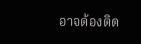อาจต้องติด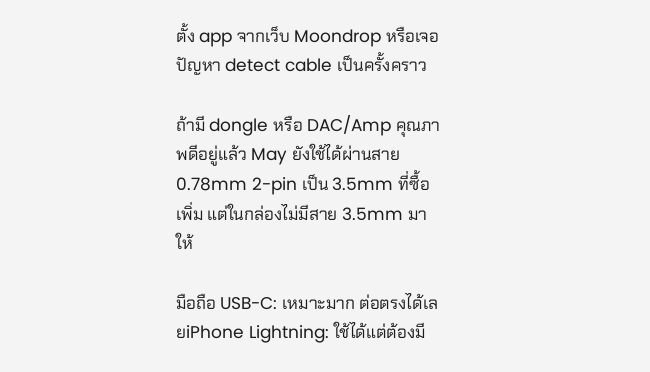ตั้ง app จากเว็บ Moondrop หรือเจอปัญหา detect cable เป็นครั้งคราว

ถ้ามี dongle หรือ DAC/Amp คุณภาพดีอยู่แล้ว May ยังใช้ได้ผ่านสาย 0.78mm 2-pin เป็น 3.5mm ที่ซื้อเพิ่ม แต่ในกล่องไม่มีสาย 3.5mm มาให้

มือถือ USB-C: เหมาะมาก ต่อตรงได้เลยiPhone Lightning: ใช้ได้แต่ต้องมี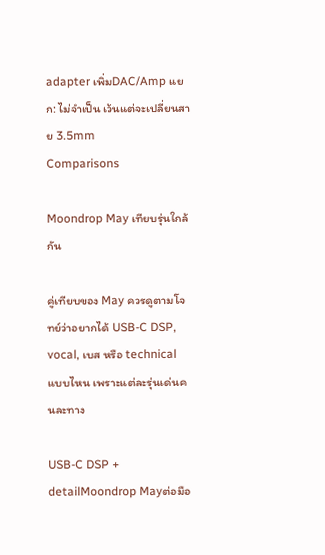adapter เพิ่มDAC/Amp แยก: ไม่จำเป็น เว้นแต่จะเปลี่ยนสาย 3.5mm
Comparisons

Moondrop May เทียบรุ่นใกล้กัน

คู่เทียบของ May ควรดูตามโจทย์ว่าอยากได้ USB-C DSP, vocal, เบส หรือ technical แบบไหน เพราะแต่ละรุ่นเด่นคนละทาง

USB-C DSP + detailMoondrop Mayต่อมือ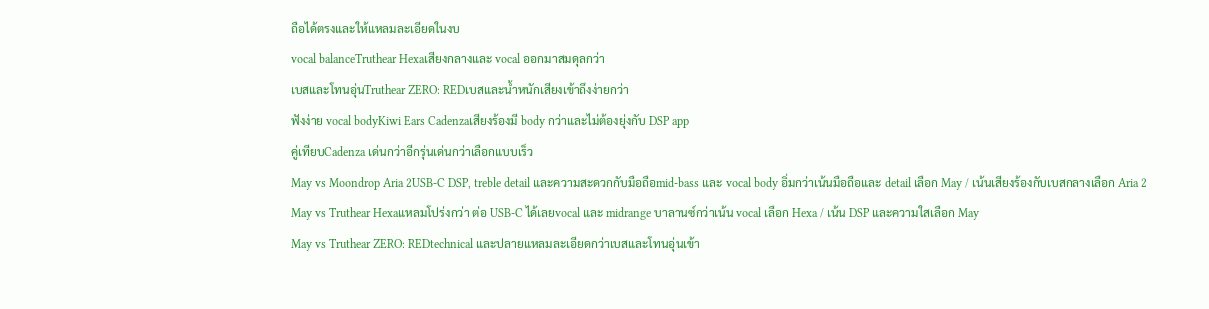ถือได้ตรงและให้แหลมละเอียดในงบ
vocal balanceTruthear Hexaเสียงกลางและ vocal ออกมาสมดุลกว่า
เบสและโทนอุ่นTruthear ZERO: REDเบสและน้ำหนักเสียงเข้าถึงง่ายกว่า
ฟังง่าย vocal bodyKiwi Ears Cadenzaเสียงร้องมี body กว่าและไม่ต้องยุ่งกับ DSP app
คู่เทียบCadenza เด่นกว่าอีกรุ่นเด่นกว่าเลือกแบบเร็ว
May vs Moondrop Aria 2USB-C DSP, treble detail และความสะดวกกับมือถือmid-bass และ vocal body อิ่มกว่าเน้นมือถือและ detail เลือก May / เน้นเสียงร้องกับเบสกลางเลือก Aria 2
May vs Truthear Hexaแหลมโปร่งกว่า ต่อ USB-C ได้เลยvocal และ midrange บาลานซ์กว่าเน้น vocal เลือก Hexa / เน้น DSP และความใสเลือก May
May vs Truthear ZERO: REDtechnical และปลายแหลมละเอียดกว่าเบสและโทนอุ่นเข้า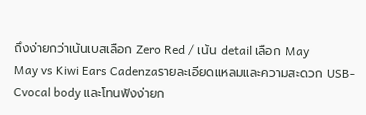ถึงง่ายกว่าเน้นเบสเลือก Zero Red / เน้น detail เลือก May
May vs Kiwi Ears Cadenzaรายละเอียดแหลมและความสะดวก USB-Cvocal body และโทนฟังง่ายก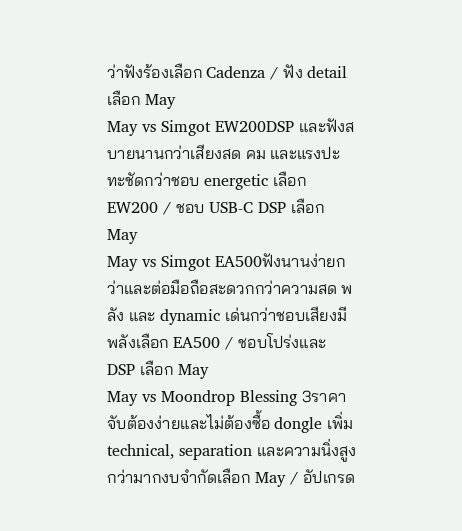ว่าฟังร้องเลือก Cadenza / ฟัง detail เลือก May
May vs Simgot EW200DSP และฟังสบายนานกว่าเสียงสด คม และแรงปะทะชัดกว่าชอบ energetic เลือก EW200 / ชอบ USB-C DSP เลือก May
May vs Simgot EA500ฟังนานง่ายกว่าและต่อมือถือสะดวกกว่าความสด พลัง และ dynamic เด่นกว่าชอบเสียงมีพลังเลือก EA500 / ชอบโปร่งและ DSP เลือก May
May vs Moondrop Blessing 3ราคาจับต้องง่ายและไม่ต้องซื้อ dongle เพิ่มtechnical, separation และความนิ่งสูงกว่ามากงบจำกัดเลือก May / อัปเกรด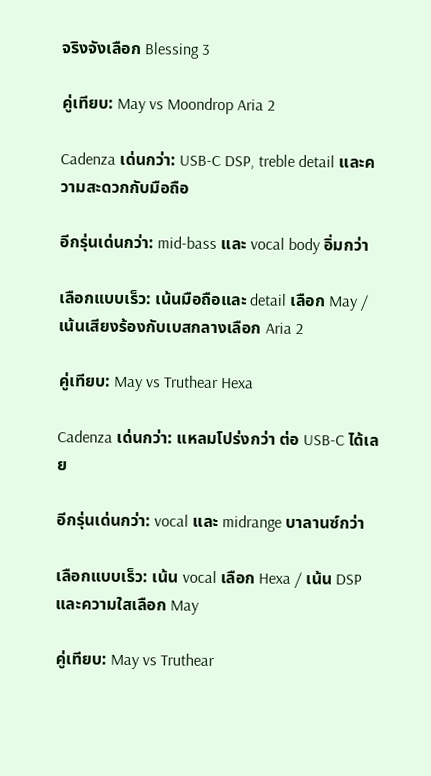จริงจังเลือก Blessing 3

คู่เทียบ: May vs Moondrop Aria 2

Cadenza เด่นกว่า: USB-C DSP, treble detail และความสะดวกกับมือถือ

อีกรุ่นเด่นกว่า: mid-bass และ vocal body อิ่มกว่า

เลือกแบบเร็ว: เน้นมือถือและ detail เลือก May / เน้นเสียงร้องกับเบสกลางเลือก Aria 2

คู่เทียบ: May vs Truthear Hexa

Cadenza เด่นกว่า: แหลมโปร่งกว่า ต่อ USB-C ได้เลย

อีกรุ่นเด่นกว่า: vocal และ midrange บาลานซ์กว่า

เลือกแบบเร็ว: เน้น vocal เลือก Hexa / เน้น DSP และความใสเลือก May

คู่เทียบ: May vs Truthear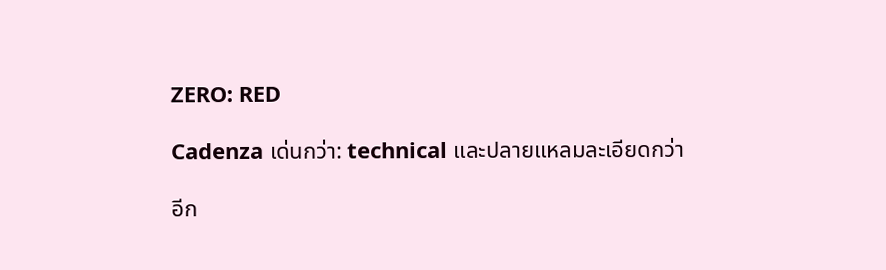ZERO: RED

Cadenza เด่นกว่า: technical และปลายแหลมละเอียดกว่า

อีก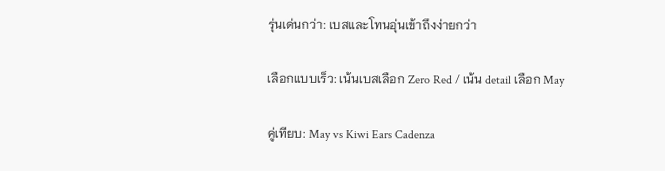รุ่นเด่นกว่า: เบสและโทนอุ่นเข้าถึงง่ายกว่า

เลือกแบบเร็ว: เน้นเบสเลือก Zero Red / เน้น detail เลือก May

คู่เทียบ: May vs Kiwi Ears Cadenza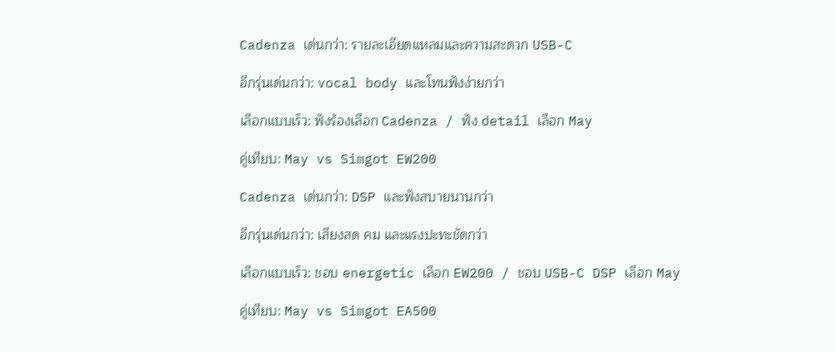Cadenza เด่นกว่า: รายละเอียดแหลมและความสะดวก USB-C

อีกรุ่นเด่นกว่า: vocal body และโทนฟังง่ายกว่า

เลือกแบบเร็ว: ฟังร้องเลือก Cadenza / ฟัง detail เลือก May

คู่เทียบ: May vs Simgot EW200

Cadenza เด่นกว่า: DSP และฟังสบายนานกว่า

อีกรุ่นเด่นกว่า: เสียงสด คม และแรงปะทะชัดกว่า

เลือกแบบเร็ว: ชอบ energetic เลือก EW200 / ชอบ USB-C DSP เลือก May

คู่เทียบ: May vs Simgot EA500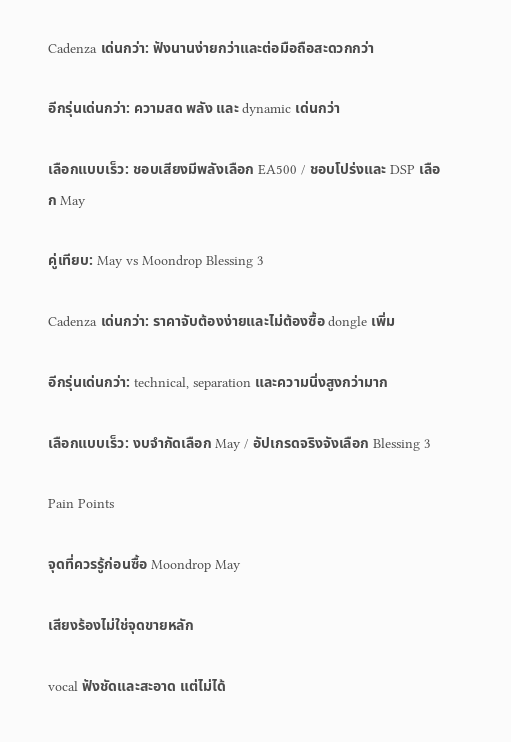Cadenza เด่นกว่า: ฟังนานง่ายกว่าและต่อมือถือสะดวกกว่า

อีกรุ่นเด่นกว่า: ความสด พลัง และ dynamic เด่นกว่า

เลือกแบบเร็ว: ชอบเสียงมีพลังเลือก EA500 / ชอบโปร่งและ DSP เลือก May

คู่เทียบ: May vs Moondrop Blessing 3

Cadenza เด่นกว่า: ราคาจับต้องง่ายและไม่ต้องซื้อ dongle เพิ่ม

อีกรุ่นเด่นกว่า: technical, separation และความนิ่งสูงกว่ามาก

เลือกแบบเร็ว: งบจำกัดเลือก May / อัปเกรดจริงจังเลือก Blessing 3

Pain Points

จุดที่ควรรู้ก่อนซื้อ Moondrop May

เสียงร้องไม่ใช่จุดขายหลัก

vocal ฟังชัดและสะอาด แต่ไม่ได้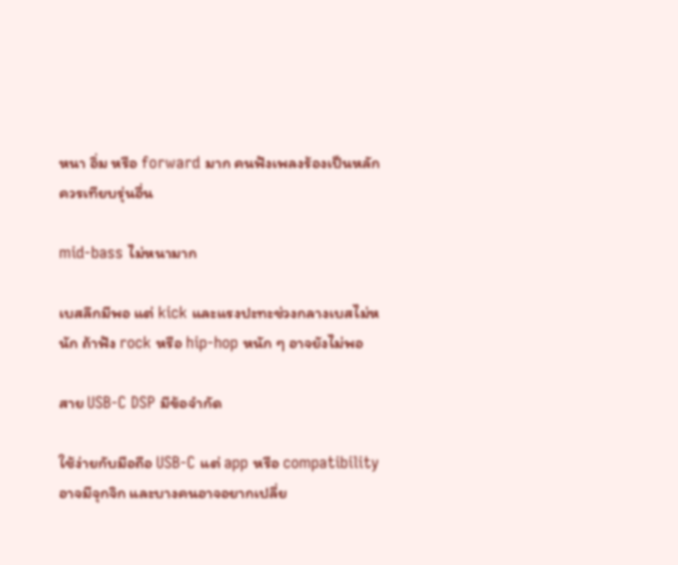หนา อิ่ม หรือ forward มาก คนฟังเพลงร้องเป็นหลักควรเทียบรุ่นอื่น

mid-bass ไม่หนามาก

เบสลึกมีพอ แต่ kick และแรงปะทะช่วงกลางเบสไม่หนัก ถ้าฟัง rock หรือ hip-hop หนัก ๆ อาจยังไม่พอ

สาย USB-C DSP มีข้อจำกัด

ใช้ง่ายกับมือถือ USB-C แต่ app หรือ compatibility อาจมีจุกจิก และบางคนอาจอยากเปลี่ย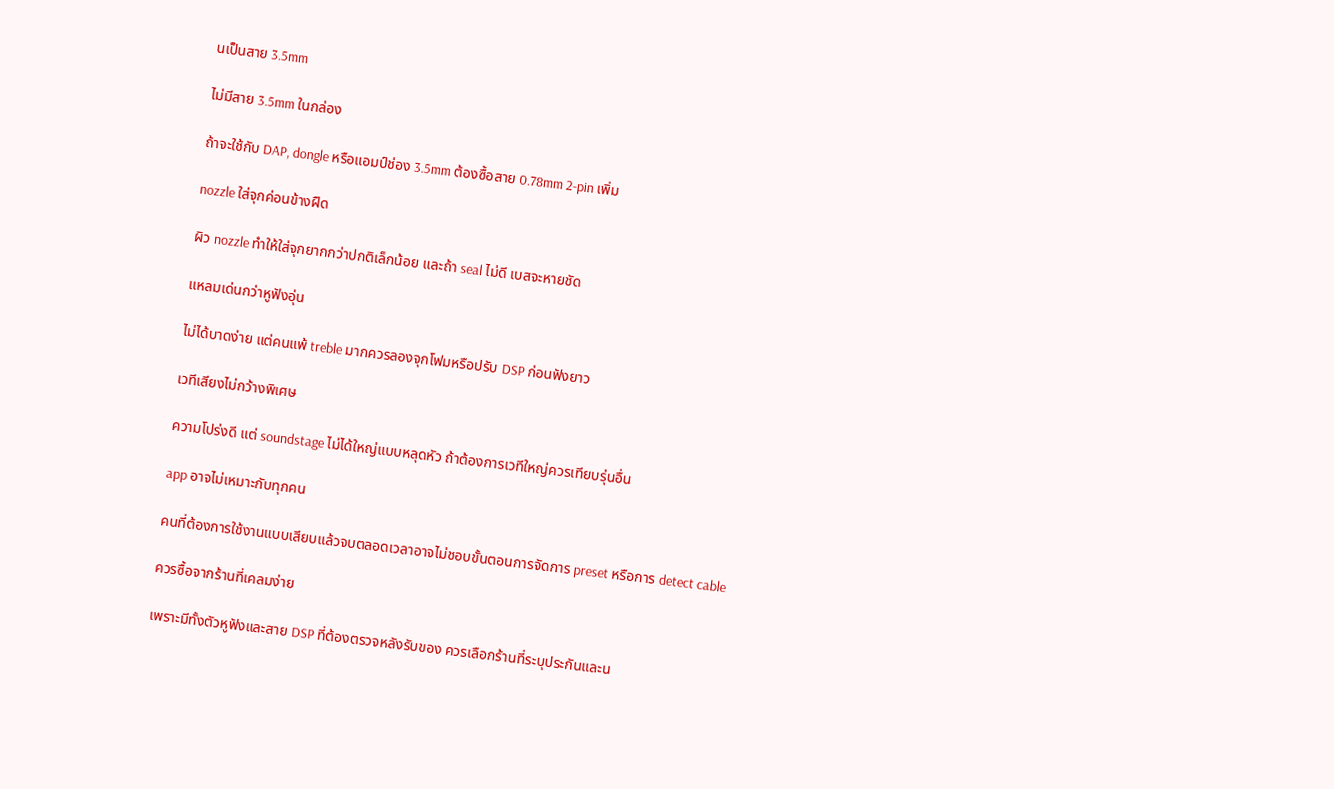นเป็นสาย 3.5mm

ไม่มีสาย 3.5mm ในกล่อง

ถ้าจะใช้กับ DAP, dongle หรือแอมป์ช่อง 3.5mm ต้องซื้อสาย 0.78mm 2-pin เพิ่ม

nozzle ใส่จุกค่อนข้างฝืด

ผิว nozzle ทำให้ใส่จุกยากกว่าปกติเล็กน้อย และถ้า seal ไม่ดี เบสจะหายชัด

แหลมเด่นกว่าหูฟังอุ่น

ไม่ได้บาดง่าย แต่คนแพ้ treble มากควรลองจุกโฟมหรือปรับ DSP ก่อนฟังยาว

เวทีเสียงไม่กว้างพิเศษ

ความโปร่งดี แต่ soundstage ไม่ได้ใหญ่แบบหลุดหัว ถ้าต้องการเวทีใหญ่ควรเทียบรุ่นอื่น

app อาจไม่เหมาะกับทุกคน

คนที่ต้องการใช้งานแบบเสียบแล้วจบตลอดเวลาอาจไม่ชอบขั้นตอนการจัดการ preset หรือการ detect cable

ควรซื้อจากร้านที่เคลมง่าย

เพราะมีทั้งตัวหูฟังและสาย DSP ที่ต้องตรวจหลังรับของ ควรเลือกร้านที่ระบุประกันและน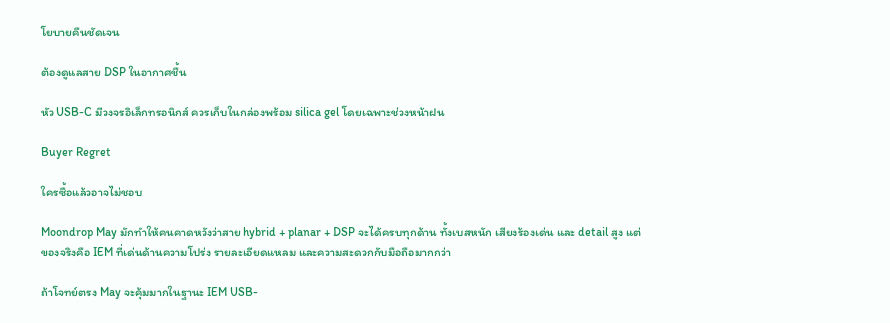โยบายคืนชัดเจน

ต้องดูแลสาย DSP ในอากาศชื้น

หัว USB-C มีวงจรอิเล็กทรอนิกส์ ควรเก็บในกล่องพร้อม silica gel โดยเฉพาะช่วงหน้าฝน

Buyer Regret

ใครซื้อแล้วอาจไม่ชอบ

Moondrop May มักทำให้คนคาดหวังว่าสาย hybrid + planar + DSP จะได้ครบทุกด้าน ทั้งเบสหนัก เสียงร้องเด่น และ detail สูง แต่ของจริงคือ IEM ที่เด่นด้านความโปร่ง รายละเอียดแหลม และความสะดวกกับมือถือมากกว่า

ถ้าโจทย์ตรง May จะคุ้มมากในฐานะ IEM USB-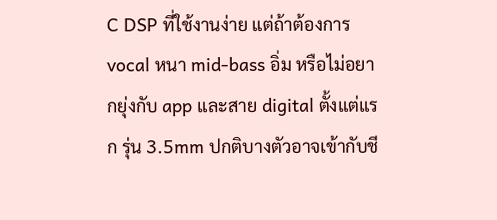C DSP ที่ใช้งานง่าย แต่ถ้าต้องการ vocal หนา mid-bass อิ่ม หรือไม่อยากยุ่งกับ app และสาย digital ตั้งแต่แรก รุ่น 3.5mm ปกติบางตัวอาจเข้ากับชี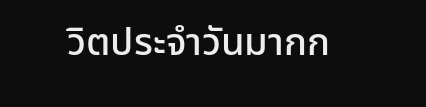วิตประจำวันมากก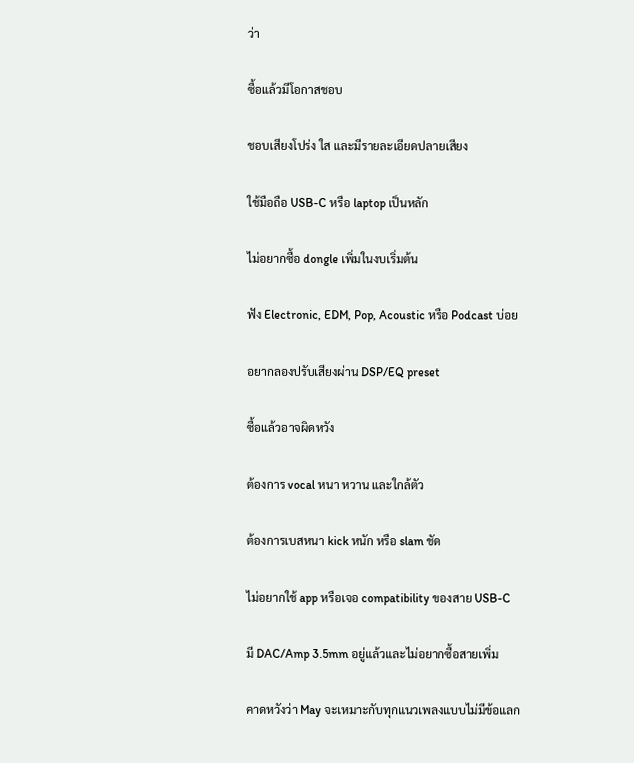ว่า

ซื้อแล้วมีโอกาสชอบ

ชอบเสียงโปร่ง ใส และมีรายละเอียดปลายเสียง

ใช้มือถือ USB-C หรือ laptop เป็นหลัก

ไม่อยากซื้อ dongle เพิ่มในงบเริ่มต้น

ฟัง Electronic, EDM, Pop, Acoustic หรือ Podcast บ่อย

อยากลองปรับเสียงผ่าน DSP/EQ preset

ซื้อแล้วอาจผิดหวัง

ต้องการ vocal หนา หวาน และใกล้ตัว

ต้องการเบสหนา kick หนัก หรือ slam ชัด

ไม่อยากใช้ app หรือเจอ compatibility ของสาย USB-C

มี DAC/Amp 3.5mm อยู่แล้วและไม่อยากซื้อสายเพิ่ม

คาดหวังว่า May จะเหมาะกับทุกแนวเพลงแบบไม่มีข้อแลก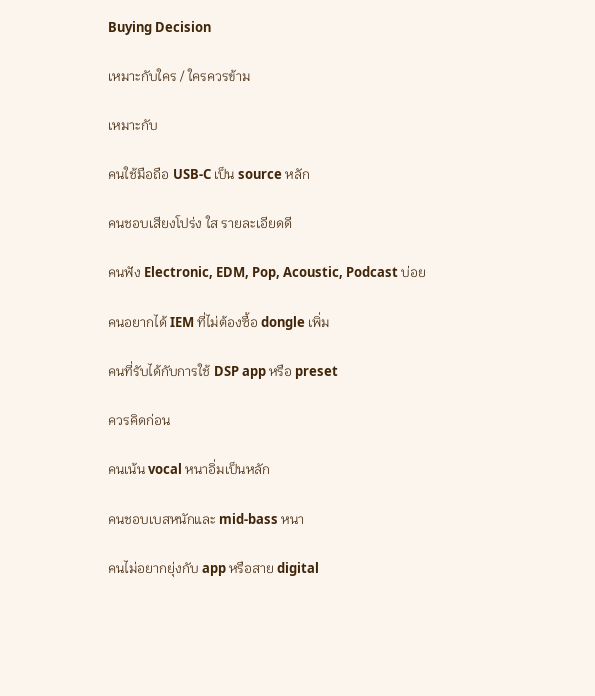Buying Decision

เหมาะกับใคร / ใครควรข้าม

เหมาะกับ

คนใช้มือถือ USB-C เป็น source หลัก

คนชอบเสียงโปร่ง ใส รายละเอียดดี

คนฟัง Electronic, EDM, Pop, Acoustic, Podcast บ่อย

คนอยากได้ IEM ที่ไม่ต้องซื้อ dongle เพิ่ม

คนที่รับได้กับการใช้ DSP app หรือ preset

ควรคิดก่อน

คนเน้น vocal หนาอิ่มเป็นหลัก

คนชอบเบสหนักและ mid-bass หนา

คนไม่อยากยุ่งกับ app หรือสาย digital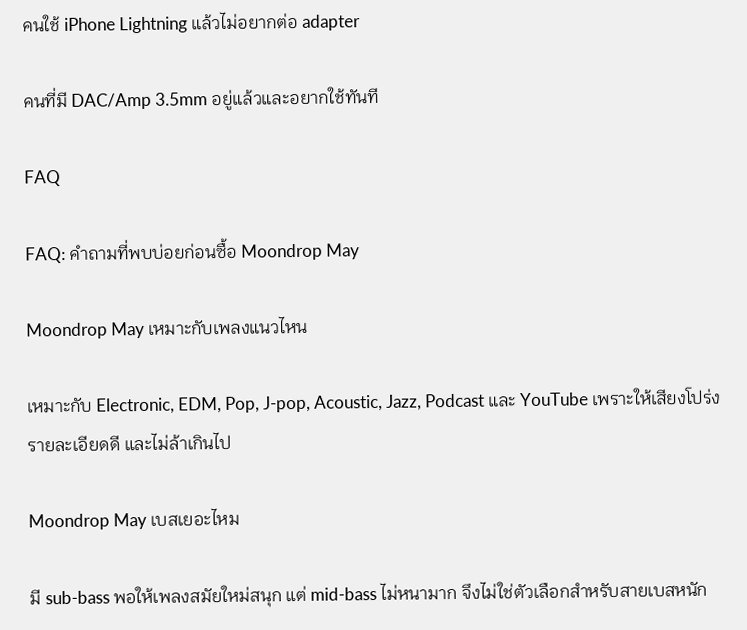คนใช้ iPhone Lightning แล้วไม่อยากต่อ adapter

คนที่มี DAC/Amp 3.5mm อยู่แล้วและอยากใช้ทันที

FAQ

FAQ: คำถามที่พบบ่อยก่อนซื้อ Moondrop May

Moondrop May เหมาะกับเพลงแนวไหน

เหมาะกับ Electronic, EDM, Pop, J-pop, Acoustic, Jazz, Podcast และ YouTube เพราะให้เสียงโปร่ง รายละเอียดดี และไม่ล้าเกินไป

Moondrop May เบสเยอะไหม

มี sub-bass พอให้เพลงสมัยใหม่สนุก แต่ mid-bass ไม่หนามาก จึงไม่ใช่ตัวเลือกสำหรับสายเบสหนัก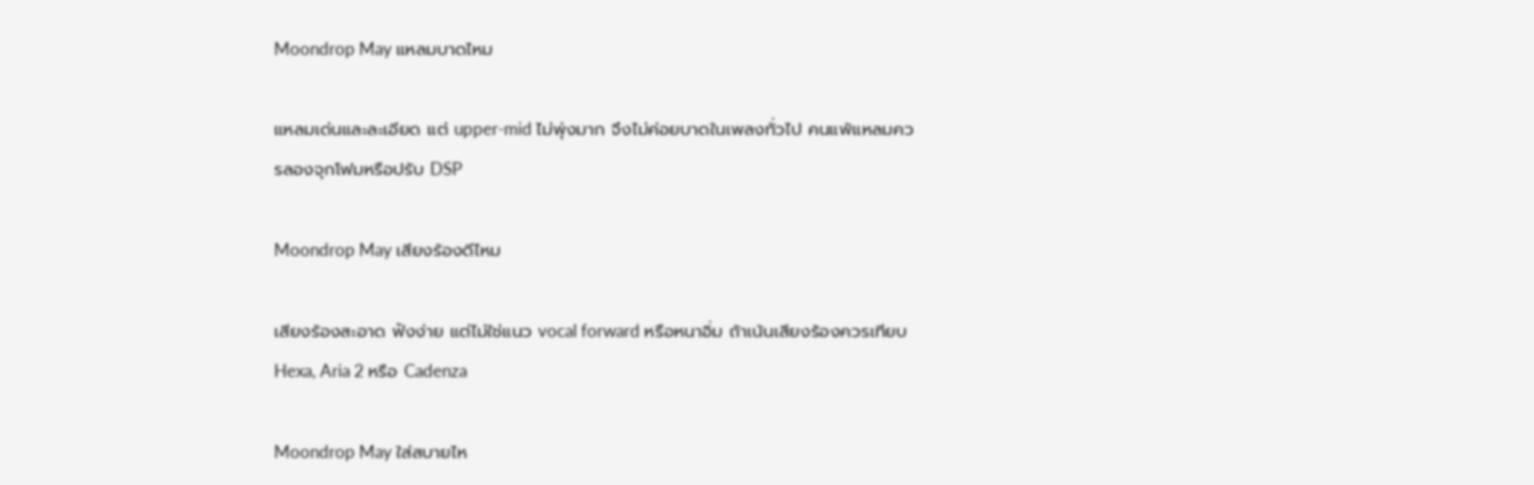Moondrop May แหลมบาดไหม

แหลมเด่นและละเอียด แต่ upper-mid ไม่พุ่งมาก จึงไม่ค่อยบาดในเพลงทั่วไป คนแพ้แหลมควรลองจุกโฟมหรือปรับ DSP

Moondrop May เสียงร้องดีไหม

เสียงร้องสะอาด ฟังง่าย แต่ไม่ใช่แนว vocal forward หรือหนาอิ่ม ถ้าเน้นเสียงร้องควรเทียบ Hexa, Aria 2 หรือ Cadenza

Moondrop May ใส่สบายไห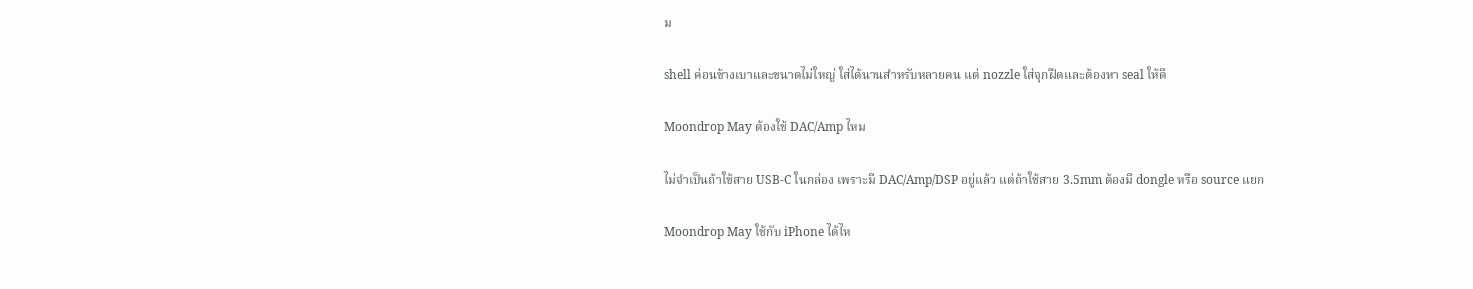ม

shell ค่อนข้างเบาและขนาดไม่ใหญ่ ใส่ได้นานสำหรับหลายคน แต่ nozzle ใส่จุกฝืดและต้องหา seal ให้ดี

Moondrop May ต้องใช้ DAC/Amp ไหม

ไม่จำเป็นถ้าใช้สาย USB-C ในกล่อง เพราะมี DAC/Amp/DSP อยู่แล้ว แต่ถ้าใช้สาย 3.5mm ต้องมี dongle หรือ source แยก

Moondrop May ใช้กับ iPhone ได้ไห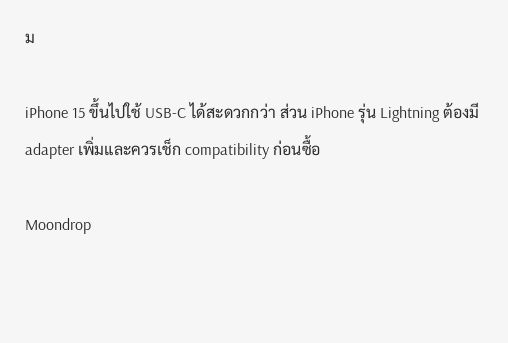ม

iPhone 15 ขึ้นไปใช้ USB-C ได้สะดวกกว่า ส่วน iPhone รุ่น Lightning ต้องมี adapter เพิ่มและควรเช็ก compatibility ก่อนซื้อ

Moondrop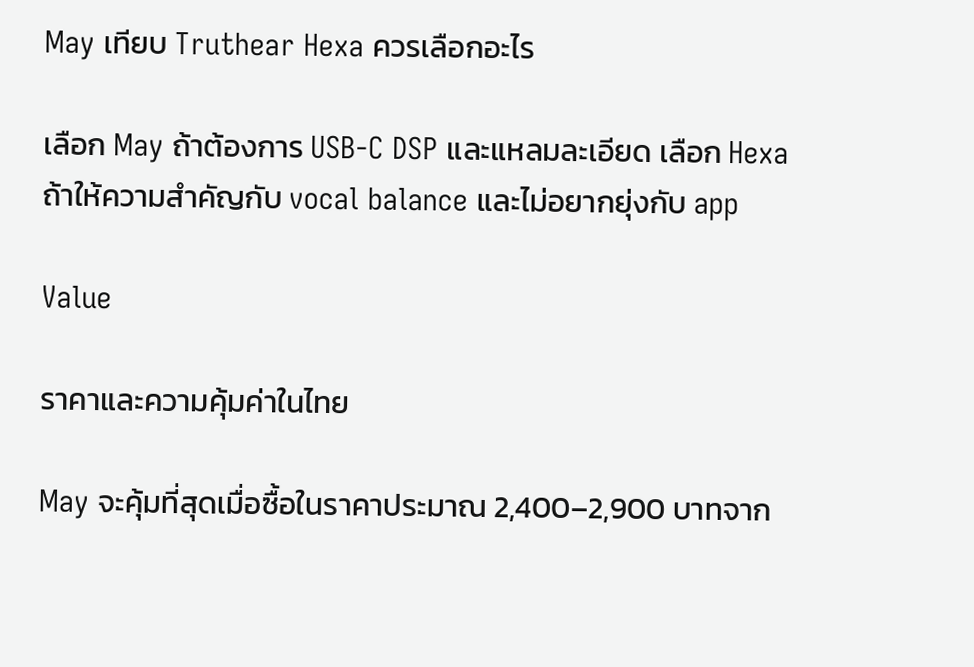May เทียบ Truthear Hexa ควรเลือกอะไร

เลือก May ถ้าต้องการ USB-C DSP และแหลมละเอียด เลือก Hexa ถ้าให้ความสำคัญกับ vocal balance และไม่อยากยุ่งกับ app

Value

ราคาและความคุ้มค่าในไทย

May จะคุ้มที่สุดเมื่อซื้อในราคาประมาณ 2,400–2,900 บาทจาก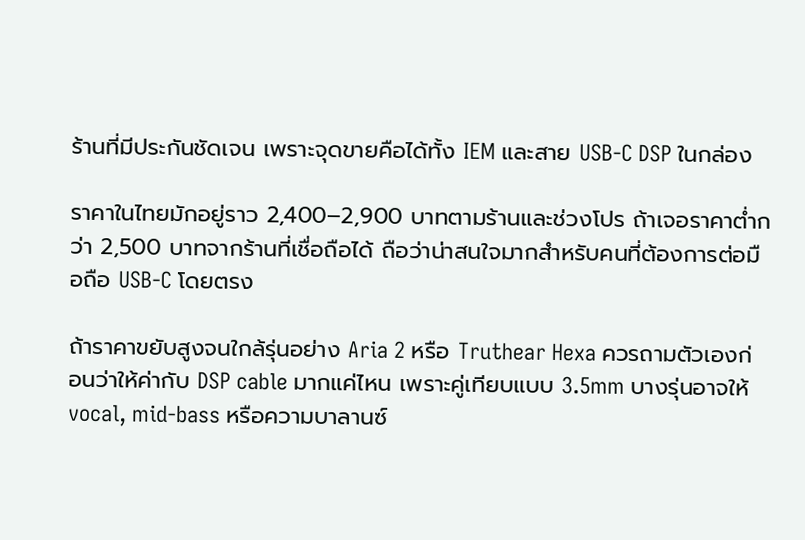ร้านที่มีประกันชัดเจน เพราะจุดขายคือได้ทั้ง IEM และสาย USB-C DSP ในกล่อง

ราคาในไทยมักอยู่ราว 2,400–2,900 บาทตามร้านและช่วงโปร ถ้าเจอราคาต่ำกว่า 2,500 บาทจากร้านที่เชื่อถือได้ ถือว่าน่าสนใจมากสำหรับคนที่ต้องการต่อมือถือ USB-C โดยตรง

ถ้าราคาขยับสูงจนใกล้รุ่นอย่าง Aria 2 หรือ Truthear Hexa ควรถามตัวเองก่อนว่าให้ค่ากับ DSP cable มากแค่ไหน เพราะคู่เทียบแบบ 3.5mm บางรุ่นอาจให้ vocal, mid-bass หรือความบาลานซ์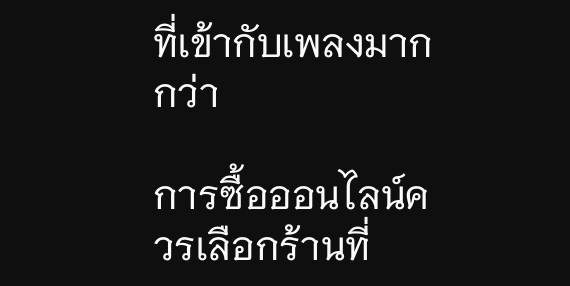ที่เข้ากับเพลงมากกว่า

การซื้อออนไลน์ควรเลือกร้านที่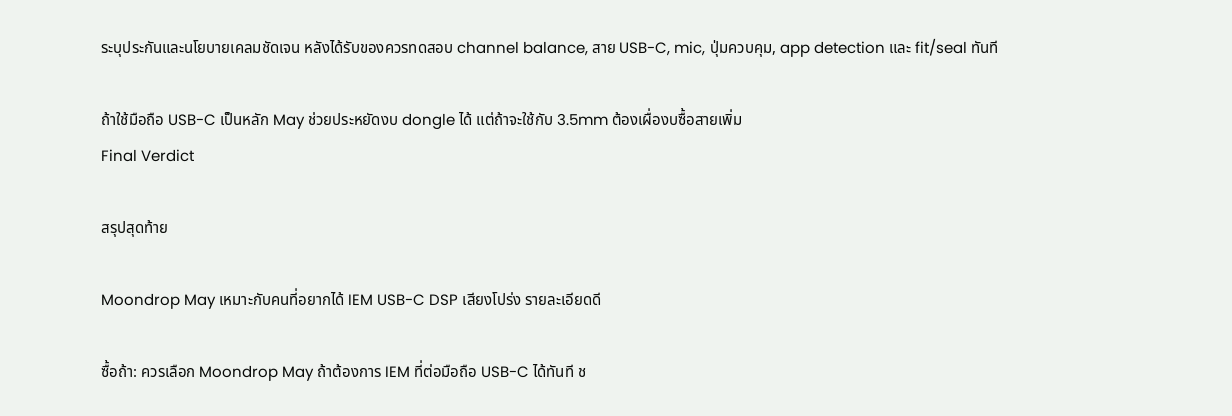ระบุประกันและนโยบายเคลมชัดเจน หลังได้รับของควรทดสอบ channel balance, สาย USB-C, mic, ปุ่มควบคุม, app detection และ fit/seal ทันที

ถ้าใช้มือถือ USB-C เป็นหลัก May ช่วยประหยัดงบ dongle ได้ แต่ถ้าจะใช้กับ 3.5mm ต้องเผื่องบซื้อสายเพิ่ม
Final Verdict

สรุปสุดท้าย

Moondrop May เหมาะกับคนที่อยากได้ IEM USB-C DSP เสียงโปร่ง รายละเอียดดี

ซื้อถ้า: ควรเลือก Moondrop May ถ้าต้องการ IEM ที่ต่อมือถือ USB-C ได้ทันที ช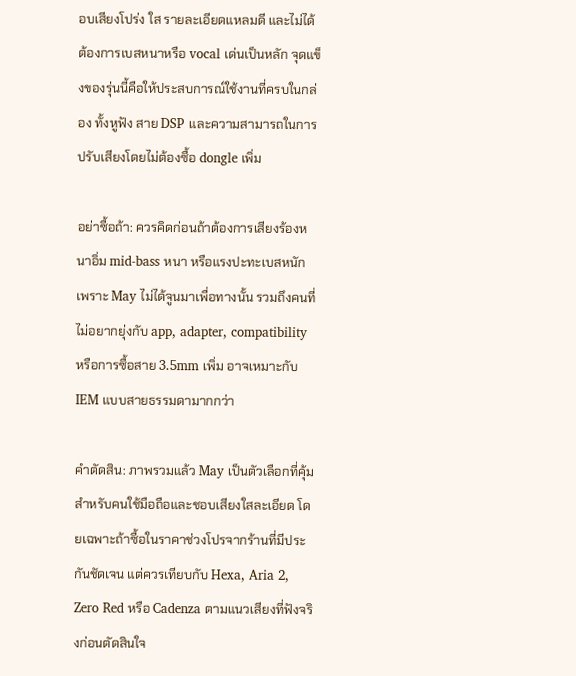อบเสียงโปร่ง ใส รายละเอียดแหลมดี และไม่ได้ต้องการเบสหนาหรือ vocal เด่นเป็นหลัก จุดแข็งของรุ่นนี้คือให้ประสบการณ์ใช้งานที่ครบในกล่อง ทั้งหูฟัง สาย DSP และความสามารถในการปรับเสียงโดยไม่ต้องซื้อ dongle เพิ่ม

อย่าซื้อถ้า: ควรคิดก่อนถ้าต้องการเสียงร้องหนาอิ่ม mid-bass หนา หรือแรงปะทะเบสหนัก เพราะ May ไม่ได้จูนมาเพื่อทางนั้น รวมถึงคนที่ไม่อยากยุ่งกับ app, adapter, compatibility หรือการซื้อสาย 3.5mm เพิ่ม อาจเหมาะกับ IEM แบบสายธรรมดามากกว่า

คำตัดสิน: ภาพรวมแล้ว May เป็นตัวเลือกที่คุ้มสำหรับคนใช้มือถือและชอบเสียงใสละเอียด โดยเฉพาะถ้าซื้อในราคาช่วงโปรจากร้านที่มีประกันชัดเจน แต่ควรเทียบกับ Hexa, Aria 2, Zero Red หรือ Cadenza ตามแนวเสียงที่ฟังจริงก่อนตัดสินใจ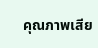คุณภาพเสีย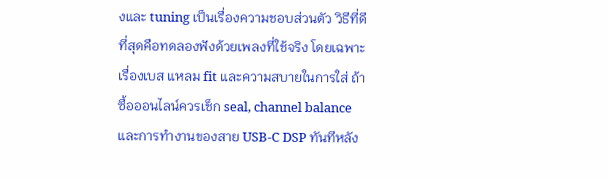งและ tuning เป็นเรื่องความชอบส่วนตัว วิธีที่ดีที่สุดคือทดลองฟังด้วยเพลงที่ใช้จริง โดยเฉพาะเรื่องเบส แหลม fit และความสบายในการใส่ ถ้าซื้อออนไลน์ควรเช็ก seal, channel balance และการทำงานของสาย USB-C DSP ทันทีหลัง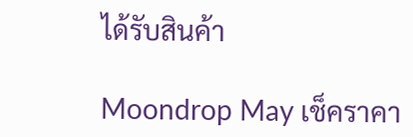ได้รับสินค้า

Moondrop May เช็คราคา